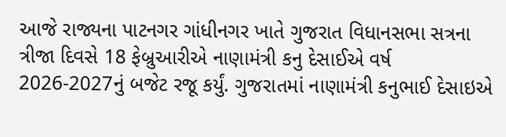આજે રાજ્યના પાટનગર ગાંધીનગર ખાતે ગુજરાત વિધાનસભા સત્રના ત્રીજા દિવસે 18 ફેબ્રુઆરીએ નાણામંત્રી કનુ દેસાઈએ વર્ષ 2026-2027નું બજેટ રજૂ કર્યું. ગુજરાતમાં નાણામંત્રી કનુભાઈ દેસાઇએ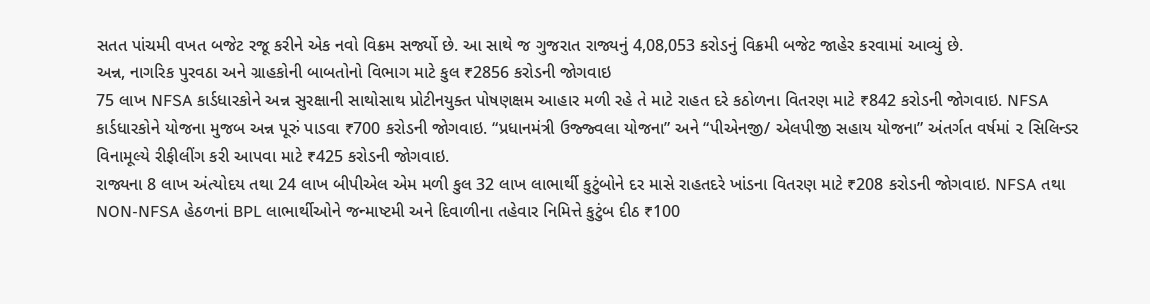સતત પાંચમી વખત બજેટ રજૂ કરીને એક નવો વિક્રમ સર્જ્યો છે. આ સાથે જ ગુજરાત રાજ્યનું 4,08,053 કરોડનું વિક્રમી બજેટ જાહેર કરવામાં આવ્યું છે.
અન્ન, નાગરિક પુરવઠા અને ગ્રાહકોની બાબતોનો વિભાગ માટે કુલ ₹2856 કરોડની જોગવાઇ
75 લાખ NFSA કાર્ડધારકોને અન્ન સુરક્ષાની સાથોસાથ પ્રોટીનયુક્ત પોષણક્ષમ આહાર મળી રહે તે માટે રાહત દરે કઠોળના વિતરણ માટે ₹842 કરોડની જોગવાઇ. NFSA કાર્ડધારકોને યોજના મુજબ અન્ન પૂરું પાડવા ₹700 કરોડની જોગવાઇ. “પ્રધાનમંત્રી ઉજ્જ્વલા યોજના” અને “પીએનજી/ એલપીજી સહાય યોજના” અંતર્ગત વર્ષમાં ૨ સિલિન્ડર વિનામૂલ્યે રીફીલીંગ કરી આપવા માટે ₹425 કરોડની જોગવાઇ.
રાજ્યના 8 લાખ અંત્યોદય તથા 24 લાખ બીપીએલ એમ મળી કુલ 32 લાખ લાભાર્થી કુટુંબોને દર માસે રાહતદરે ખાંડના વિતરણ માટે ₹208 કરોડની જોગવાઇ. NFSA તથા NON-NFSA હેઠળનાં BPL લાભાર્થીઓને જન્માષ્ટમી અને દિવાળીના તહેવાર નિમિત્તે કુટુંબ દીઠ ₹100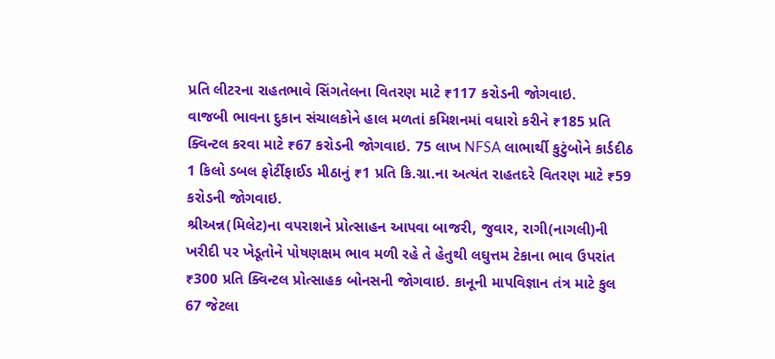પ્રતિ લીટરના રાહતભાવે સિંગતેલના વિતરણ માટે ₹117 કરોડની જોગવાઇ.
વાજબી ભાવના દુકાન સંચાલકોને હાલ મળતાં કમિશનમાં વધારો કરીને ₹185 પ્રતિ ક્વિન્ટલ કરવા માટે ₹67 કરોડની જોગવાઇ. 75 લાખ NFSA લાભાર્થી કુટુંબોને કાર્ડદીઠ 1 કિલો ડબલ ફોર્ટીફાઈડ મીઠાનું ₹1 પ્રતિ કિ.ગ્રા.ના અત્યંત રાહતદરે વિતરણ માટે ₹59 કરોડની જોગવાઇ.
શ્રીઅન્ન(મિલેટ)ના વપરાશને પ્રોત્સાહન આપવા બાજરી, જુવાર, રાગી(નાગલી)ની ખરીદી પર ખેડૂતોને પોષણક્ષમ ભાવ મળી રહે તે હેતુથી લઘુત્તમ ટેકાના ભાવ ઉપરાંત ₹300 પ્રતિ ક્વિન્ટલ પ્રોત્સાહક બોનસની જોગવાઇ. કાનૂની માપવિજ્ઞાન તંત્ર માટે કુલ 67 જેટલા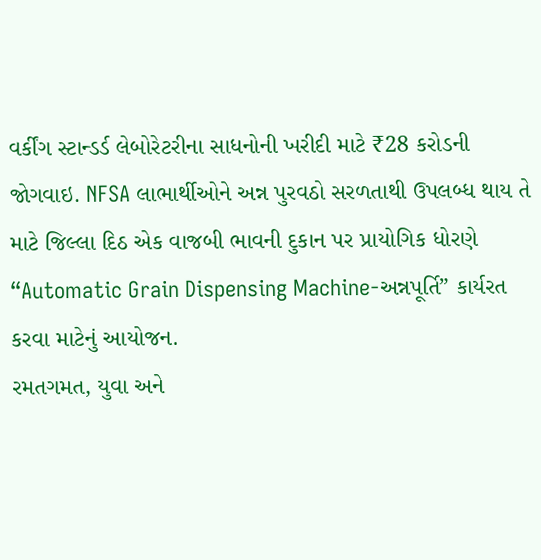વર્કીંગ સ્ટાન્ડર્ડ લેબોરેટરીના સાધનોની ખરીદી માટે ₹28 કરોડની જોગવાઇ. NFSA લાભાર્થીઓને અન્ન પુરવઠો સરળતાથી ઉપલબ્ધ થાય તે માટે જિલ્લા દિઠ એક વાજબી ભાવની દુકાન પર પ્રાયોગિક ધોરણે “Automatic Grain Dispensing Machine-અન્નપૂર્તિ” કાર્યરત કરવા માટેનું આયોજન.
રમતગમત, યુવા અને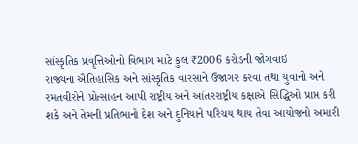સાંસ્કૃતિક પ્રવૃત્તિઓનો વિભાગ માટે કુલ ₹2006 કરોડની જોગવાઇ
રાજ્યના ઐતિહાસિક અને સાંસ્કૃતિક વારસાને ઉજાગર કરવા તથા યુવાનો અને રમતવીરોને પ્રોત્સાહન આપી રાષ્ટ્રીય અને આંતરરાષ્ટ્રીય કક્ષાએ સિદ્ધિઓ પ્રાપ્ત કરી શકે અને તેમની પ્રતિભાનો દેશ અને દુનિયાને પરિચય થાય તેવા આયોજનો અમારી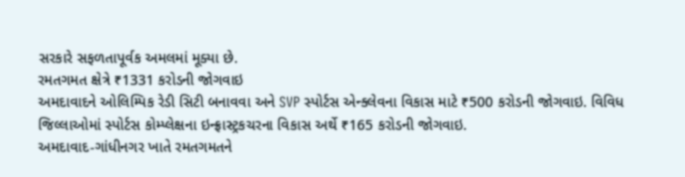સરકારે સફળતાપૂર્વક અમલમાં મૂક્યા છે.
રમતગમત ક્ષેત્રે ₹1331 કરોડની જોગવાઇ
અમદાવાદને ઓલિમ્પિક રેડી સિટી બનાવવા અને SVP સ્પોર્ટસ એન્ક્લેવના વિકાસ માટે ₹500 કરોડની જોગવાઇ. વિવિધ જિલ્લાઓમાં સ્પોર્ટસ કોમ્પ્લેક્ષના ઇન્ફ્રાસ્ટ્રકચરના વિકાસ અર્થે ₹165 કરોડની જોગવાઇ.
અમદાવાદ-ગાંધીનગર ખાતે રમતગમતને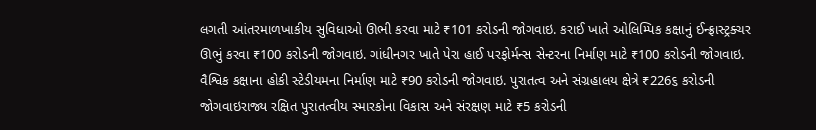લગતી આંતરમાળખાકીય સુવિધાઓ ઊભી કરવા માટે ₹101 કરોડની જોગવાઇ. કરાઈ ખાતે ઓલિમ્પિક કક્ષાનું ઈન્ફ્રાસ્ટ્રક્ચર ઊભું કરવા ₹100 કરોડની જોગવાઇ. ગાંધીનગર ખાતે પેરા હાઈ પરફોર્મન્સ સેન્ટરના નિર્માણ માટે ₹100 કરોડની જોગવાઇ. વૈશ્વિક કક્ષાના હોકી સ્ટેડીયમના નિર્માણ માટે ₹90 કરોડની જોગવાઇ. પુરાતત્વ અને સંગ્રહાલય ક્ષેત્રે ₹226૬ કરોડની જોગવાઇરાજ્ય રક્ષિત પુરાતત્વીય સ્મારકોના વિકાસ અને સંરક્ષણ માટે ₹5 કરોડની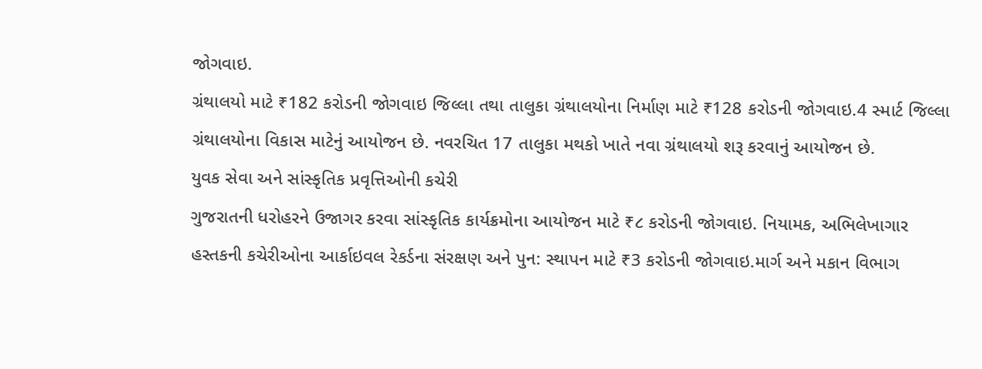જોગવાઇ.
ગ્રંથાલયો માટે ₹182 કરોડની જોગવાઇ જિલ્લા તથા તાલુકા ગ્રંથાલયોના નિર્માણ માટે ₹128 કરોડની જોગવાઇ.4 સ્માર્ટ જિલ્લા ગ્રંથાલયોના વિકાસ માટેનું આયોજન છે. નવરચિત 17 તાલુકા મથકો ખાતે નવા ગ્રંથાલયો શરૂ કરવાનું આયોજન છે.
યુવક સેવા અને સાંસ્કૃતિક પ્રવૃત્તિઓની કચેરી
ગુજરાતની ધરોહરને ઉજાગર કરવા સાંસ્કૃતિક કાર્યક્રમોના આયોજન માટે ₹૮ કરોડની જોગવાઇ. નિયામક, અભિલેખાગાર હસ્તકની કચેરીઓના આર્કાઇવલ રેકર્ડના સંરક્ષણ અને પુન: સ્થાપન માટે ₹3 કરોડની જોગવાઇ.માર્ગ અને મકાન વિભાગ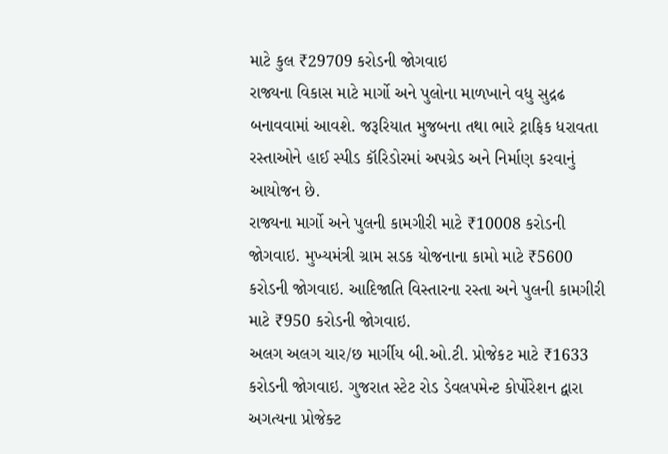માટે કુલ ₹29709 કરોડની જોગવાઇ
રાજ્યના વિકાસ માટે માર્ગો અને પુલોના માળખાને વધુ સુદ્રઢ બનાવવામાં આવશે. જરૂરિયાત મુજબના તથા ભારે ટ્રાફિક ધરાવતા રસ્તાઓને હાઈ સ્પીડ કૉરિડોરમાં અપગ્રેડ અને નિર્માણ કરવાનું આયોજન છે.
રાજ્યના માર્ગો અને પુલની કામગીરી માટે ₹10008 કરોડની જોગવાઇ. મુખ્યમંત્રી ગ્રામ સડક યોજનાના કામો માટે ₹5600 કરોડની જોગવાઇ. આદિજાતિ વિસ્તારના રસ્તા અને પુલની કામગીરી માટે ₹950 કરોડની જોગવાઇ.
અલગ અલગ ચાર/છ માર્ગીય બી.ઓ.ટી. પ્રોજેકટ માટે ₹1633 કરોડની જોગવાઇ. ગુજરાત સ્ટેટ રોડ ડેવલપમેન્ટ કોર્પોરેશન દ્વારા અગત્યના પ્રોજેક્ટ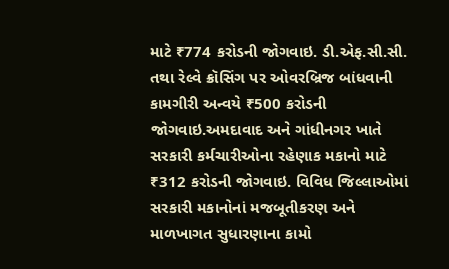માટે ₹774 કરોડની જોગવાઇ. ડી.એફ.સી.સી. તથા રેલ્વે ક્રૉસિંગ પર ઓવરબ્રિજ બાંધવાની કામગીરી અન્વયે ₹500 કરોડની જોગવાઇ.અમદાવાદ અને ગાંધીનગર ખાતે સરકારી કર્મચારીઓના રહેણાક મકાનો માટે ₹312 કરોડની જોગવાઇ. વિવિધ જિલ્લાઓમાં સરકારી મકાનોનાં મજબૂતીકરણ અને માળખાગત સુધારણાના કામો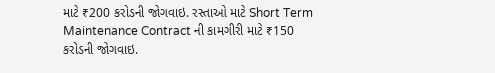માટે ₹200 કરોડની જોગવાઇ. રસ્તાઓ માટે Short Term Maintenance Contract ની કામગીરી માટે ₹150 કરોડની જોગવાઇ.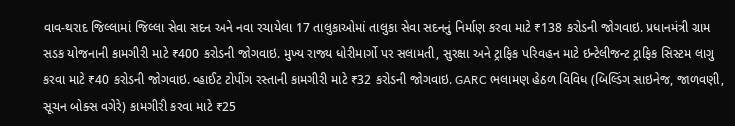વાવ-થરાદ જિલ્લામાં જિલ્લા સેવા સદન અને નવા રચાયેલા 17 તાલુકાઓમાં તાલુકા સેવા સદનનું નિર્માણ કરવા માટે ₹138 કરોડની જોગવાઇ. પ્રધાનમંત્રી ગ્રામ સડક યોજનાની કામગીરી માટે ₹400 કરોડની જોગવાઇ. મુખ્ય રાજ્ય ધોરીમાર્ગો પર સલામતી, સુરક્ષા અને ટ્રાફિક પરિવહન માટે ઇન્ટેલીજન્ટ ટ્રાફિક સિસ્ટમ લાગુ કરવા માટે ₹40 કરોડની જોગવાઇ. વ્હાઈટ ટોપીંગ રસ્તાની કામગીરી માટે ₹32 કરોડની જોગવાઇ. GARC ભલામણ હેઠળ વિવિધ (બિલ્ડિંગ સાઇનેજ, જાળવણી, સૂચન બોક્સ વગેરે) કામગીરી કરવા માટે ₹25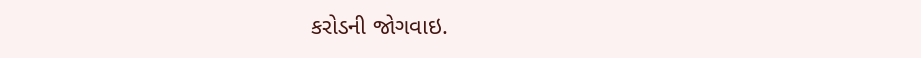કરોડની જોગવાઇ.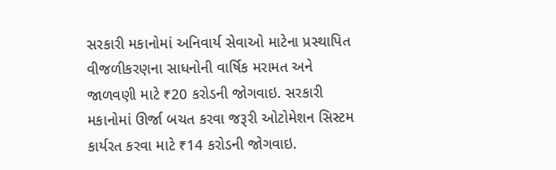સરકારી મકાનોમાં અનિવાર્ય સેવાઓ માટેના પ્રસ્થાપિત વીજળીકરણના સાધનોની વાર્ષિક મરામત અને જાળવણી માટે ₹20 કરોડની જોગવાઇ. સરકારી મકાનોમાં ઊર્જા બચત કરવા જરૂરી ઓટોમેશન સિસ્ટમ કાર્યરત કરવા માટે ₹14 કરોડની જોગવાઇ.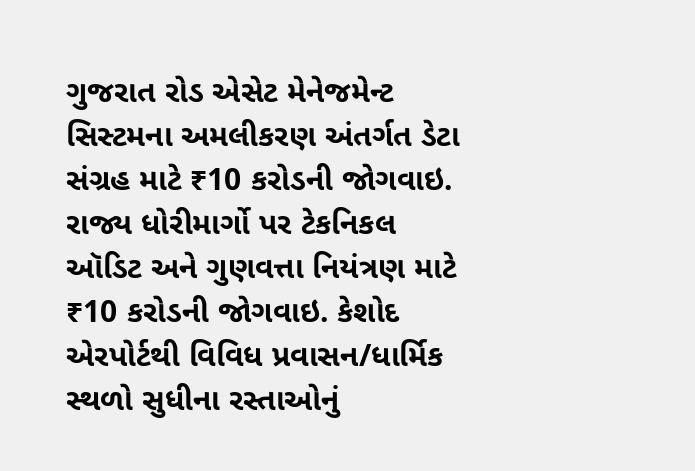ગુજરાત રોડ એસેટ મેનેજમેન્ટ સિસ્ટમના અમલીકરણ અંતર્ગત ડેટા સંગ્રહ માટે ₹10 કરોડની જોગવાઇ. રાજ્ય ધોરીમાર્ગો પર ટેકનિકલ ઑડિટ અને ગુણવત્તા નિયંત્રણ માટે ₹10 કરોડની જોગવાઇ. કેશોદ એરપોર્ટથી વિવિધ પ્રવાસન/ધાર્મિક સ્થળો સુધીના રસ્તાઓનું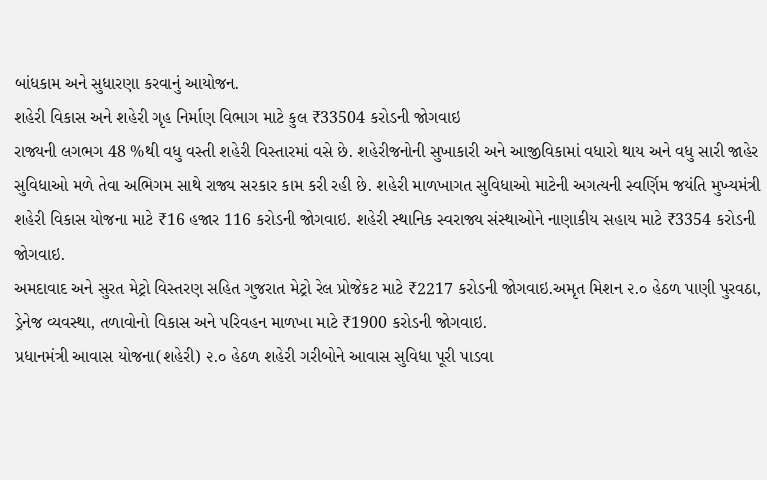બાંધકામ અને સુધારણા કરવાનું આયોજન.
શહેરી વિકાસ અને શહેરી ગૃહ નિર્માણ વિભાગ માટે કુલ ₹33504 કરોડની જોગવાઇ
રાજ્યની લગભગ 48 %થી વધુ વસ્તી શહેરી વિસ્તારમાં વસે છે. શહેરીજનોની સુખાકારી અને આજીવિકામાં વધારો થાય અને વધુ સારી જાહેર સુવિધાઓ મળે તેવા અભિગમ સાથે રાજ્ય સરકાર કામ કરી રહી છે. શહેરી માળખાગત સુવિધાઓ માટેની અગત્યની સ્વર્ણિમ જયંતિ મુખ્યમંત્રી શહેરી વિકાસ યોજના માટે ₹16 હજાર 116 કરોડની જોગવાઇ. શહેરી સ્થાનિક સ્વરાજ્ય સંસ્થાઓને નાણાકીય સહાય માટે ₹3354 કરોડની જોગવાઇ.
અમદાવાદ અને સુરત મેટ્રો વિસ્તરણ સહિત ગુજરાત મેટ્રો રેલ પ્રોજેકટ માટે ₹2217 કરોડની જોગવાઇ.અમૃત મિશન ૨.૦ હેઠળ પાણી પુરવઠા, ડ્રેનેજ વ્યવસ્થા, તળાવોનો વિકાસ અને પરિવહન માળખા માટે ₹1900 કરોડની જોગવાઇ.
પ્રધાનમંત્રી આવાસ યોજના(શહેરી) ૨.૦ હેઠળ શહેરી ગરીબોને આવાસ સુવિધા પૂરી પાડવા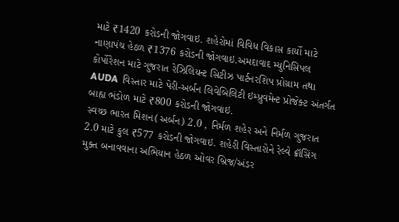માટે ₹1420 કરોડની જોગવાઇ. શહેરોમાં વિવિધ વિકાસ કાર્યો માટે નાણાપંચ હેઠળ ₹1376 કરોડની જોગવાઇ.અમદાવાદ મ્યુનિસિપલ કોર્પોરેશન માટે ગુજરાત રેઝિલિયન્ટ સિટીઝ પાર્ટનરશિપ પ્રોગ્રામ તથા AUDA વિસ્તાર માટે પેરી-અર્બન લિવેબિલિટી ઇમ્પ્રુવમેન્ટ પ્રોજેક્ટ અંતર્ગત બાહ્ય ભંડોળ માટે ₹800 કરોડની જોગવાઇ.
સ્વચ્છ ભારત મિશન(અર્બન) 2.0 , નિર્મળ શહેર અને નિર્મળ ગુજરાત 2.0 માટે કુલ ₹577 કરોડની જોગવાઇ. શહેરી વિસ્તારોને રેલ્વે ક્રૉસિંગ મુક્ત બનાવવાના અભિયાન હેઠળ ઓવર બ્રિજ/અંડર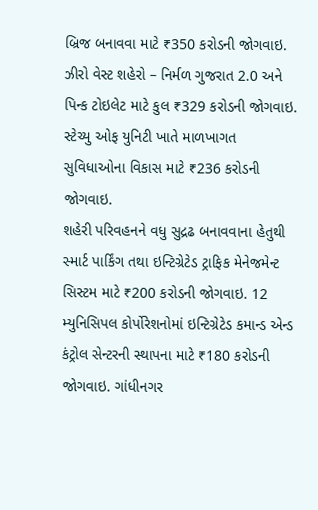બ્રિજ બનાવવા માટે ₹350 કરોડની જોગવાઇ. ઝીરો વેસ્ટ શહેરો – નિર્મળ ગુજરાત 2.0 અને પિન્ક ટોઇલેટ માટે કુલ ₹329 કરોડની જોગવાઇ. સ્ટેચ્યુ ઓફ યુનિટી ખાતે માળખાગત સુવિધાઓના વિકાસ માટે ₹236 કરોડની જોગવાઇ.
શહેરી પરિવહનને વધુ સુદ્રઢ બનાવવાના હેતુથી સ્માર્ટ પાર્કિંગ તથા ઇન્ટિગ્રેટેડ ટ્રાફિક મેનેજમેન્ટ સિસ્ટમ માટે ₹200 કરોડની જોગવાઇ. 12 મ્યુનિસિપલ કોર્પોરેશનોમાં ઇન્ટિગ્રેટેડ કમાન્ડ એન્ડ કંટ્રોલ સેન્ટરની સ્થાપના માટે ₹180 કરોડની જોગવાઇ. ગાંધીનગર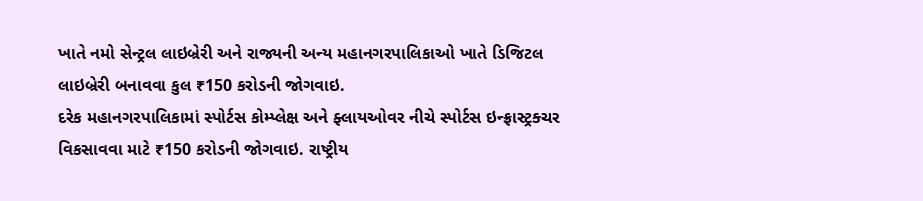ખાતે નમો સેન્ટ્રલ લાઇબ્રેરી અને રાજ્યની અન્ય મહાનગરપાલિકાઓ ખાતે ડિજિટલ લાઇબ્રેરી બનાવવા કુલ ₹150 કરોડની જોગવાઇ.
દરેક મહાનગરપાલિકામાં સ્પોર્ટસ કોમ્પ્લેક્ષ અને ફ્લાયઓવર નીચે સ્પોર્ટસ ઇન્ફ્રાસ્ટ્રક્ચર વિકસાવવા માટે ₹150 કરોડની જોગવાઇ. રાષ્ટ્રીય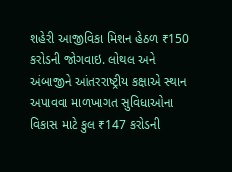શહેરી આજીવિકા મિશન હેઠળ ₹150 કરોડની જોગવાઇ. લોથલ અને અંબાજીને આંતરરાષ્ટ્રીય કક્ષાએ સ્થાન અપાવવા માળખાગત સુવિધાઓના વિકાસ માટે કુલ ₹147 કરોડની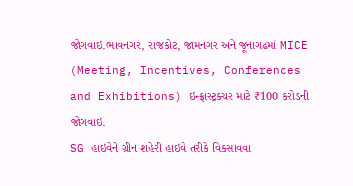જોગવાઇ.ભાવનગર, રાજકોટ, જામનગર અને જૂનાગઢમાં MICE (Meeting, Incentives, Conferences and Exhibitions) ઇન્ફ્રાસ્ટ્રક્ચર માટે ₹100 કરોડની જોગવાઇ.
SG હાઇવેને ગ્રીન શહેરી હાઇવે તરીકે વિકસાવવા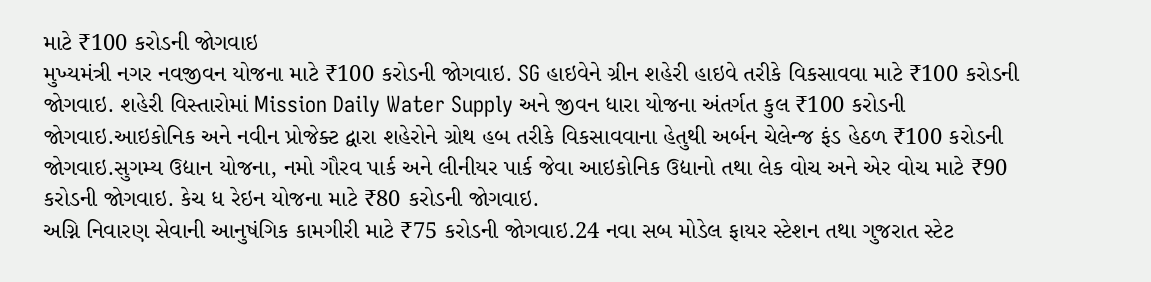માટે ₹100 કરોડની જોગવાઇ
મુખ્યમંત્રી નગર નવજીવન યોજના માટે ₹100 કરોડની જોગવાઇ. SG હાઇવેને ગ્રીન શહેરી હાઇવે તરીકે વિકસાવવા માટે ₹100 કરોડની જોગવાઇ. શહેરી વિસ્તારોમાં Mission Daily Water Supply અને જીવન ધારા યોજના અંતર્ગત કુલ ₹100 કરોડની જોગવાઇ.આઇકોનિક અને નવીન પ્રોજેક્ટ દ્વારા શહેરોને ગ્રોથ હબ તરીકે વિકસાવવાના હેતુથી અર્બન ચેલેન્જ ફંડ હેઠળ ₹100 કરોડની જોગવાઇ.સુગમ્ય ઉદ્યાન યોજના, નમો ગૌરવ પાર્ક અને લીનીયર પાર્ક જેવા આઇકોનિક ઉદ્યાનો તથા લેક વોચ અને એર વોચ માટે ₹90 કરોડની જોગવાઇ. કેચ ધ રેઇન યોજના માટે ₹80 કરોડની જોગવાઇ.
અગ્નિ નિવારણ સેવાની આનુષંગિક કામગીરી માટે ₹75 કરોડની જોગવાઇ.24 નવા સબ મોડેલ ફાયર સ્ટેશન તથા ગુજરાત સ્ટેટ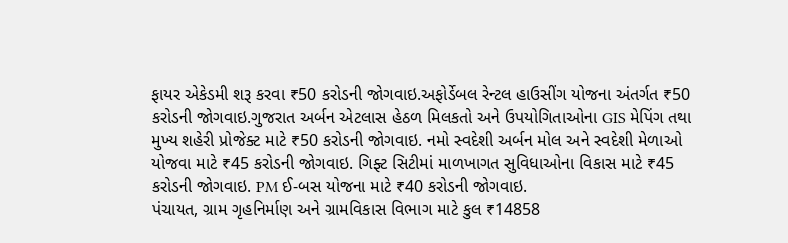ફાયર એકેડમી શરૂ કરવા ₹50 કરોડની જોગવાઇ.અફોર્ડેબલ રેન્ટલ હાઉસીંગ યોજના અંતર્ગત ₹50 કરોડની જોગવાઇ.ગુજરાત અર્બન એટલાસ હેઠળ મિલકતો અને ઉપયોગિતાઓના GIS મેપિંગ તથા મુખ્ય શહેરી પ્રોજેક્ટ માટે ₹50 કરોડની જોગવાઇ. નમો સ્વદેશી અર્બન મોલ અને સ્વદેશી મેળાઓ યોજવા માટે ₹45 કરોડની જોગવાઇ. ગિફ્ટ સિટીમાં માળખાગત સુવિધાઓના વિકાસ માટે ₹45 કરોડની જોગવાઇ. PM ઈ-બસ યોજના માટે ₹40 કરોડની જોગવાઇ.
પંચાયત, ગ્રામ ગૃહનિર્માણ અને ગ્રામવિકાસ વિભાગ માટે કુલ ₹14858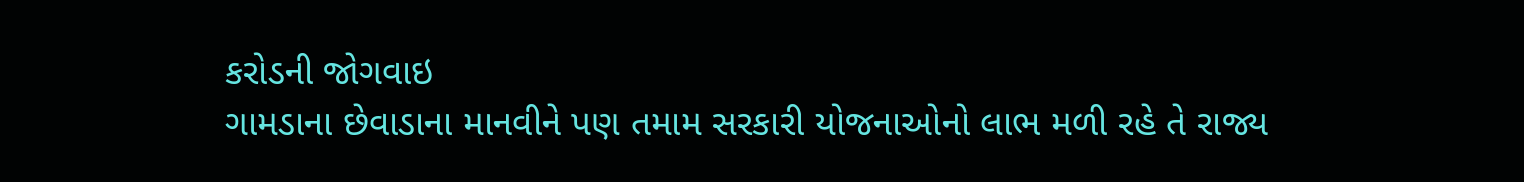કરોડની જોગવાઇ
ગામડાના છેવાડાના માનવીને પણ તમામ સરકારી યોજનાઓનો લાભ મળી રહે તે રાજ્ય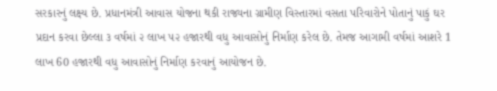સરકારનું લક્ષ્ય છે. પ્રધાનમંત્રી આવાસ યોજના થકી રાજ્યના ગ્રામીણ વિસ્તારમાં વસતા પરિવારોને પોતાનું પાકું ઘર પ્રદાન કરવા છેલ્લા ૩ વર્ષમાં ૨ લાખ ૫૨ હજારથી વધુ આવાસોનું નિર્માણ કરેલ છે. તેમજ આગામી વર્ષમાં આશરે 1 લાખ 60 હજારથી વધુ આવાસોનું નિર્માણ કરવાનું આયોજન છે.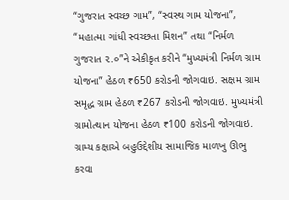“ગુજરાત સ્વચ્છ ગામ”, “સ્વસ્થ ગામ યોજના”, “મહાત્મા ગાંધી સ્વચ્છતા મિશન” તથા “નિર્મળ ગુજરાત ૨.૦”ને એકીકૃત કરીને “મુખ્યમંત્રી નિર્મળ ગ્રામ યોજના” હેઠળ ₹650 કરોડની જોગવાઇ. સક્ષમ ગ્રામ સમૃદ્ધ ગ્રામ હેઠળ ₹267 કરોડની જોગવાઇ. મુખ્યમંત્રી ગ્રામોત્થાન યોજના હેઠળ ₹100 કરોડની જોગવાઇ.
ગ્રામ્ય કક્ષાએ બહુઉદ્દેશીય સામાજિક માળખુ ઊભુ કરવા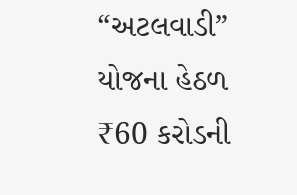“અટલવાડી” યોજના હેઠળ ₹60 કરોડની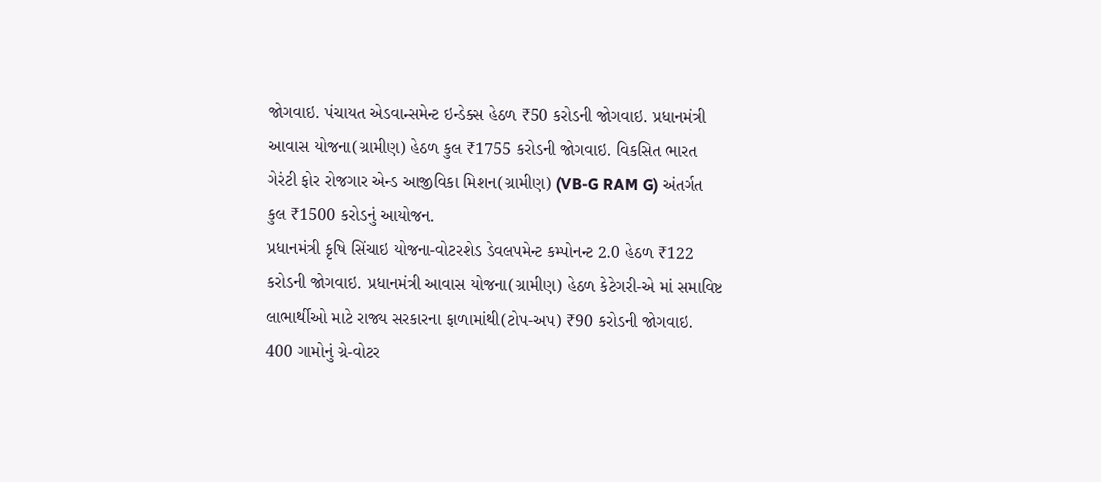જોગવાઇ. પંચાયત એડવાન્સમેન્ટ ઇન્ડેક્સ હેઠળ ₹50 કરોડની જોગવાઇ. પ્રધાનમંત્રી આવાસ યોજના(ગ્રામીણ) હેઠળ કુલ ₹1755 કરોડની જોગવાઇ. વિકસિત ભારત ગેરંટી ફોર રોજગાર એન્ડ આજીવિકા મિશન(ગ્રામીણ) (VB-G RAM G) અંતર્ગત કુલ ₹1500 કરોડનું આયોજન.
પ્રધાનમંત્રી કૃષિ સિંચાઇ યોજના-વોટરશેડ ડેવલપમેન્ટ કમ્પોનન્ટ 2.0 હેઠળ ₹122 કરોડની જોગવાઇ. પ્રધાનમંત્રી આવાસ યોજના(ગ્રામીણ) હેઠળ કેટેગરી-એ માં સમાવિષ્ટ લાભાર્થીઓ માટે રાજ્ય સરકારના ફાળામાંથી(ટોપ-અપ) ₹90 કરોડની જોગવાઇ.
400 ગામોનું ગ્રે-વોટર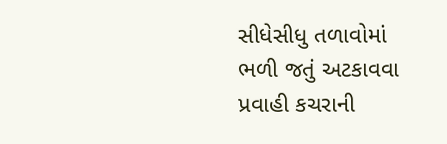સીધેસીધુ તળાવોમાં ભળી જતું અટકાવવા પ્રવાહી કચરાની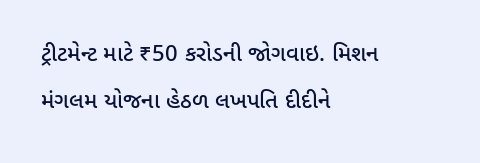ટ્રીટમેન્ટ માટે ₹50 કરોડની જોગવાઇ. મિશન મંગલમ યોજના હેઠળ લખપતિ દીદીને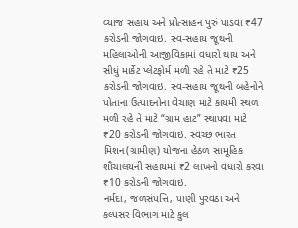વ્યાજ સહાય અને પ્રોત્સાહન પુરું પાડવા ₹47 કરોડની જોગવાઇ. સ્વ-સહાય જૂથની મહિલાઓની આજીવિકામાં વધારો થાય અને સીધું માર્કેટ પ્લેટફોર્મ મળી રહે તે માટે ₹25 કરોડની જોગવાઇ. સ્વ-સહાય જૂથની બહેનોને પોતાના ઉત્પાદનોના વેચાણ માટે કાયમી સ્થળ મળી રહે તે માટે “ગ્રામ હાટ” સ્થાપવા માટે ₹20 કરોડની જોગવાઇ. સ્વચ્છ ભારત મિશન(ગ્રામીણ) યોજના હેઠળ સામૂહિક શૌચાલયની સહાયમાં ₹2 લાખનો વધારો કરવા ₹10 કરોડની જોગવાઇ.
નર્મદા, જળસંપત્તિ, પાણી પુરવઠા અને કલ્પસર વિભાગ માટે કુલ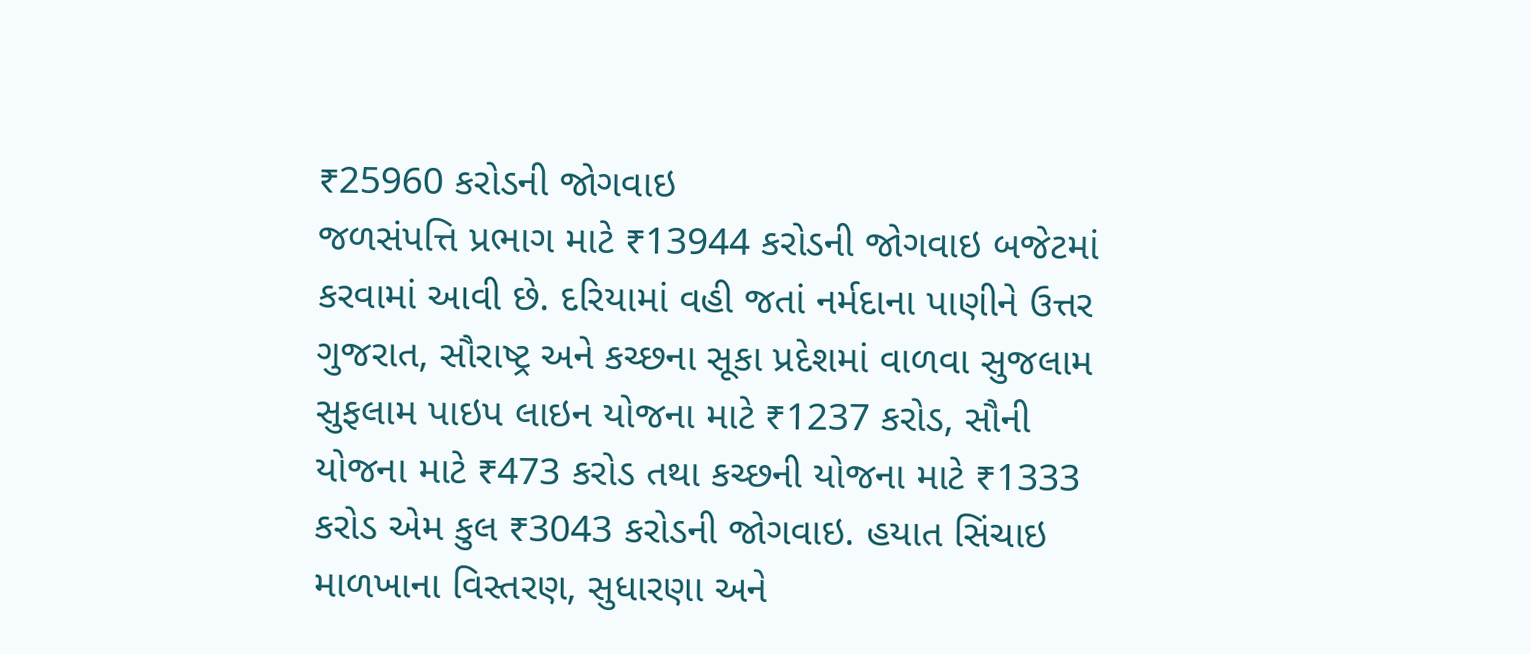₹25960 કરોડની જોગવાઇ
જળસંપત્તિ પ્રભાગ માટે ₹13944 કરોડની જોગવાઇ બજેટમાં કરવામાં આવી છે. દરિયામાં વહી જતાં નર્મદાના પાણીને ઉત્તર ગુજરાત, સૌરાષ્ટ્ર અને કચ્છના સૂકા પ્રદેશમાં વાળવા સુજલામ સુફલામ પાઇપ લાઇન યોજના માટે ₹1237 કરોડ, સૌની યોજના માટે ₹473 કરોડ તથા કચ્છની યોજના માટે ₹1333 કરોડ એમ કુલ ₹3043 કરોડની જોગવાઇ. હયાત સિંચાઇ માળખાના વિસ્તરણ, સુધારણા અને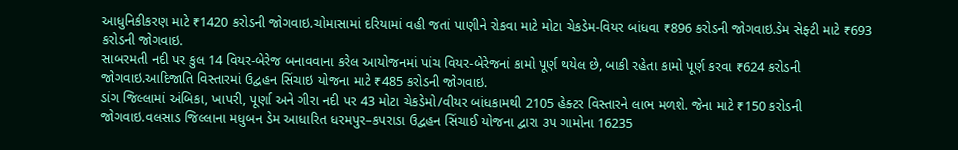આધુનિકીકરણ માટે ₹1420 કરોડની જોગવાઇ.ચોમાસામાં દરિયામાં વહી જતાં પાણીને રોકવા માટે મોટા ચેકડેમ-વિયર બાંધવા ₹896 કરોડની જોગવાઇ.ડેમ સેફ્ટી માટે ₹693 કરોડની જોગવાઇ.
સાબરમતી નદી પર કુલ 14 વિયર-બેરેજ બનાવવાના કરેલ આયોજનમાં પાંચ વિયર-બેરેજનાં કામો પૂર્ણ થયેલ છે, બાકી રહેતા કામો પૂર્ણ કરવા ₹624 કરોડની જોગવાઇ.આદિજાતિ વિસ્તારમાં ઉદ્વહન સિંચાઇ યોજના માટે ₹485 કરોડની જોગવાઇ.
ડાંગ જિલ્લામાં અંબિકા, ખાપરી, પૂર્ણા અને ગીરા નદી પર 43 મોટા ચેકડેમો/વીયર બાંધકામથી 2105 હેક્ટર વિસ્તારને લાભ મળશે. જેના માટે ₹150 કરોડની જોગવાઇ.વલસાડ જિલ્લાના મધુબન ડેમ આધારિત ધરમપુર–કપરાડા ઉદ્વહન સિંચાઈ યોજના દ્વારા ૩૫ ગામોના 16235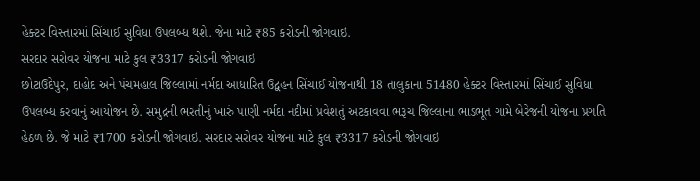હેક્ટર વિસ્તારમાં સિંચાઈ સુવિધા ઉપલબ્ધ થશે. જેના માટે ₹85 કરોડની જોગવાઇ.
સરદાર સરોવર યોજના માટે કુલ ₹3317 કરોડની જોગવાઇ
છોટાઉદેપુર, દાહોદ અને પંચમહાલ જિલ્લામાં નર્મદા આધારિત ઉદ્વહન સિંચાઈ યોજનાથી 18 તાલુકાના 51480 હેક્ટર વિસ્તારમાં સિંચાઈ સુવિધા ઉપલબ્ધ કરવાનું આયોજન છે. સમુદ્રની ભરતીનું ખારું પાણી નર્મદા નદીમાં પ્રવેશતું અટકાવવા ભરૂચ જિલ્લાના ભાડભૂત ગામે બેરેજની યોજના પ્રગતિ હેઠળ છે. જે માટે ₹1700 કરોડની જોગવાઇ. સરદાર સરોવર યોજના માટે કુલ ₹3317 કરોડની જોગવાઇ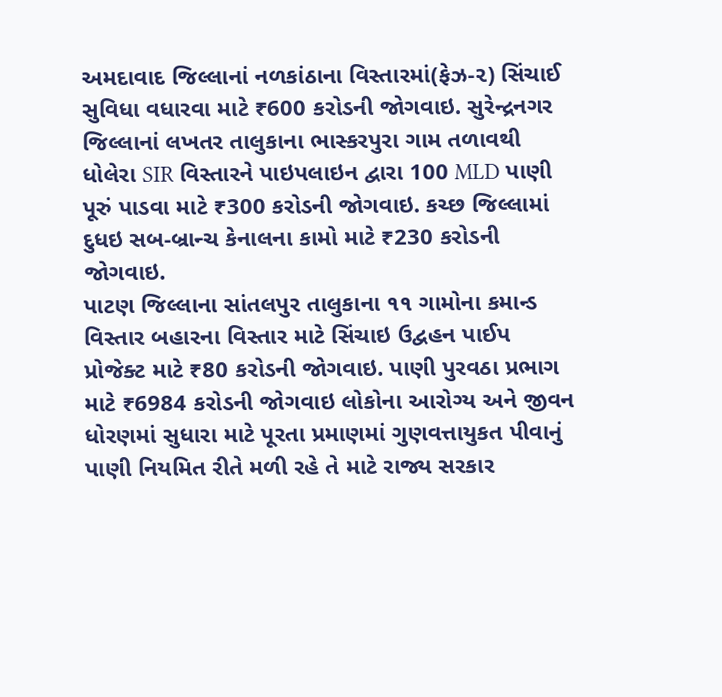અમદાવાદ જિલ્લાનાં નળકાંઠાના વિસ્તારમાં(ફેઝ-૨) સિંચાઈ સુવિધા વધારવા માટે ₹600 કરોડની જોગવાઇ. સુરેન્દ્રનગર જિલ્લાનાં લખતર તાલુકાના ભાસ્કરપુરા ગામ તળાવથી ધોલેરા SIR વિસ્તારને પાઇપલાઇન દ્વારા 100 MLD પાણી પૂરું પાડવા માટે ₹300 કરોડની જોગવાઇ. કચ્છ જિલ્લામાં દુધઇ સબ-બ્રાન્ચ કેનાલના કામો માટે ₹230 કરોડની જોગવાઇ.
પાટણ જિલ્લાના સાંતલપુર તાલુકાના ૧૧ ગામોના કમાન્ડ વિસ્તાર બહારના વિસ્તાર માટે સિંચાઇ ઉદ્વહન પાઈપ પ્રોજેક્ટ માટે ₹80 કરોડની જોગવાઇ. પાણી પુરવઠા પ્રભાગ માટે ₹6984 કરોડની જોગવાઇ લોકોના આરોગ્ય અને જીવન ધોરણમાં સુધારા માટે પૂરતા પ્રમાણમાં ગુણવત્તાયુકત પીવાનું પાણી નિયમિત રીતે મળી રહે તે માટે રાજ્ય સરકાર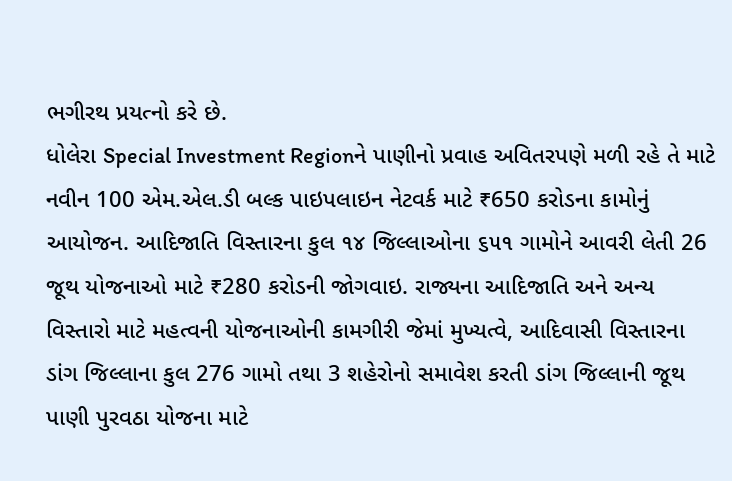ભગીરથ પ્રયત્નો કરે છે.
ધોલેરા Special Investment Regionને પાણીનો પ્રવાહ અવિતરપણે મળી રહે તે માટે નવીન 100 એમ.એલ.ડી બલ્ક પાઇપલાઇન નેટવર્ક માટે ₹650 કરોડના કામોનું આયોજન. આદિજાતિ વિસ્તારના કુલ ૧૪ જિલ્લાઓના ૬૫૧ ગામોને આવરી લેતી 26 જૂથ યોજનાઓ માટે ₹280 કરોડની જોગવાઇ. રાજ્યના આદિજાતિ અને અન્ય વિસ્તારો માટે મહત્વની યોજનાઓની કામગીરી જેમાં મુખ્યત્વે, આદિવાસી વિસ્તારના ડાંગ જિલ્લાના કુલ 276 ગામો તથા 3 શહેરોનો સમાવેશ કરતી ડાંગ જિલ્લાની જૂથ પાણી પુરવઠા યોજના માટે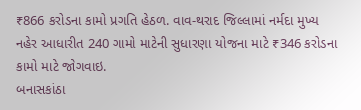₹866 કરોડના કામો પ્રગતિ હેઠળ. વાવ-થરાદ જિલ્લામાં નર્મદા મુખ્ય નહેર આધારીત 240 ગામો માટેની સુધારણા યોજના માટે ₹346 કરોડના કામો માટે જોગવાઇ.
બનાસકાંઠા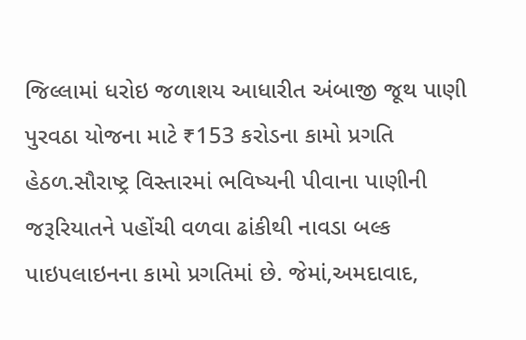જિલ્લામાં ધરોઇ જળાશય આધારીત અંબાજી જૂથ પાણી પુરવઠા યોજના માટે ₹153 કરોડના કામો પ્રગતિ હેઠળ.સૌરાષ્ટ્ર વિસ્તારમાં ભવિષ્યની પીવાના પાણીની જરૂરિયાતને પહોંચી વળવા ઢાંકીથી નાવડા બલ્ક પાઇપલાઇનના કામો પ્રગતિમાં છે. જેમાં,અમદાવાદ,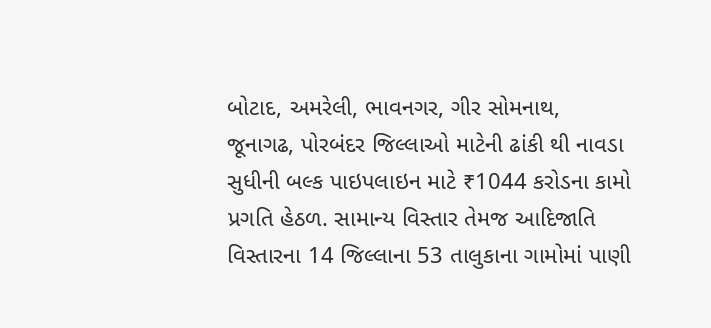બોટાદ, અમરેલી, ભાવનગર, ગીર સોમનાથ, જૂનાગઢ, પોરબંદર જિલ્લાઓ માટેની ઢાંકી થી નાવડા સુધીની બલ્ક પાઇપલાઇન માટે ₹1044 કરોડના કામો પ્રગતિ હેઠળ. સામાન્ય વિસ્તાર તેમજ આદિજાતિ વિસ્તારના 14 જિલ્લાના 53 તાલુકાના ગામોમાં પાણી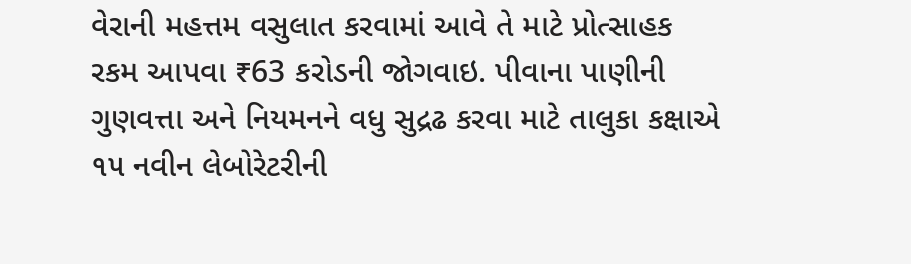વેરાની મહત્તમ વસુલાત કરવામાં આવે તે માટે પ્રોત્સાહક રકમ આપવા ₹63 કરોડની જોગવાઇ. પીવાના પાણીની ગુણવત્તા અને નિયમનને વધુ સુદ્રઢ કરવા માટે તાલુકા કક્ષાએ ૧૫ નવીન લેબોરેટરીની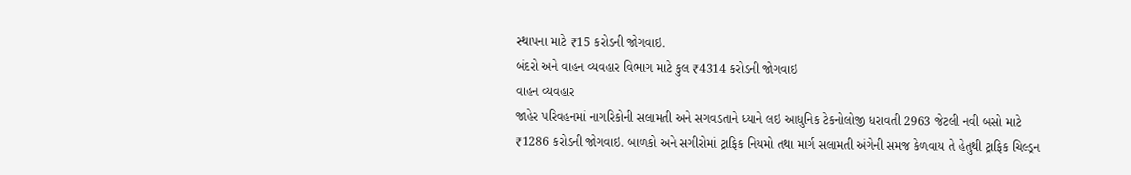સ્થાપના માટે ₹15 કરોડની જોગવાઇ.
બંદરો અને વાહન વ્યવહાર વિભાગ માટે કુલ ₹4314 કરોડની જોગવાઇ
વાહન વ્યવહાર
જાહેર પરિવહનમાં નાગરિકોની સલામતી અને સગવડતાને ધ્યાને લઇ આધુનિક ટેકનોલોજી ધરાવતી 2963 જેટલી નવી બસો માટે ₹1286 કરોડની જોગવાઇ. બાળકો અને સગીરોમાં ટ્રાફિક નિયમો તથા માર્ગ સલામતી અંગેની સમજ કેળવાય તે હેતુથી ટ્રાફિક ચિલ્ડ્રન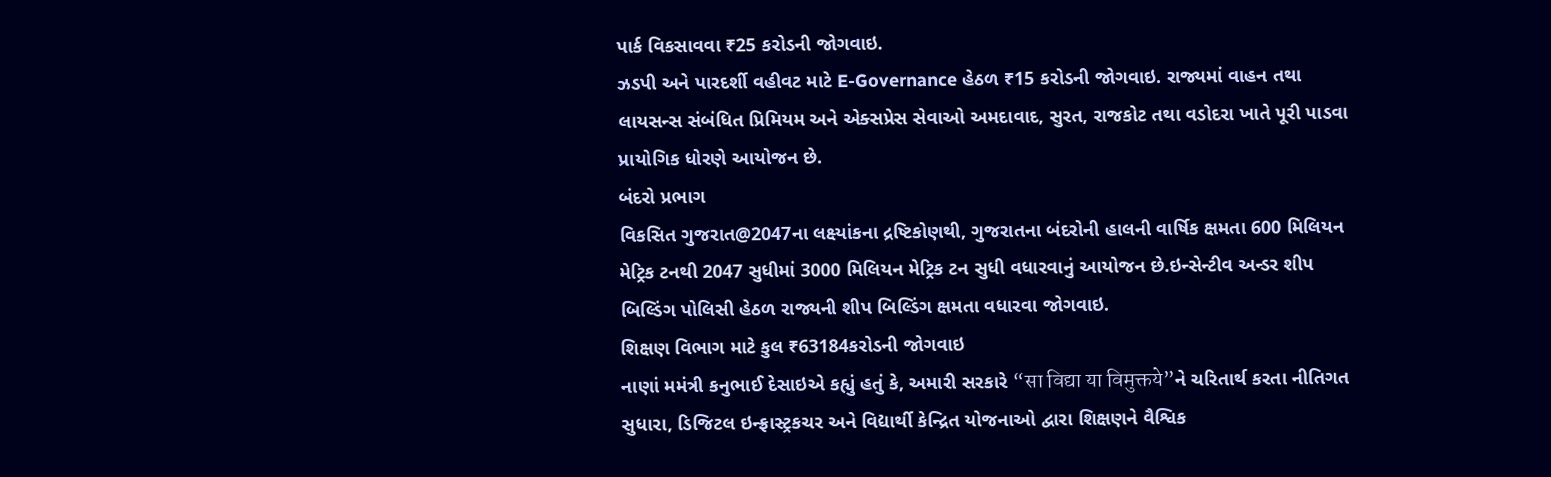પાર્ક વિકસાવવા ₹25 કરોડની જોગવાઇ.
ઝડપી અને પારદર્શી વહીવટ માટે E-Governance હેઠળ ₹15 કરોડની જોગવાઇ. રાજ્યમાં વાહન તથા લાયસન્સ સંબંધિત પ્રિમિયમ અને એક્સપ્રેસ સેવાઓ અમદાવાદ, સુરત, રાજકોટ તથા વડોદરા ખાતે પૂરી પાડવા પ્રાયોગિક ધોરણે આયોજન છે.
બંદરો પ્રભાગ
વિકસિત ગુજરાત@2047ના લક્ષ્યાંકના દ્રષ્ટિકોણથી, ગુજરાતના બંદરોની હાલની વાર્ષિક ક્ષમતા 600 મિલિયન મેટ્રિક ટનથી 2047 સુધીમાં 3000 મિલિયન મેટ્રિક ટન સુધી વધારવાનું આયોજન છે.ઇન્સેન્ટીવ અન્ડર શીપ બિલ્ડિંગ પોલિસી હેઠળ રાજ્યની શીપ બિલ્ડિંગ ક્ષમતા વધારવા જોગવાઇ.
શિક્ષણ વિભાગ માટે કુલ ₹63184કરોડની જોગવાઇ
નાણાં મમંત્રી કનુભાઈ દેસાઇએ કહ્યું હતું કે, અમારી સરકારે “सा विद्या या विमुक्तये”ને ચરિતાર્થ કરતા નીતિગત સુધારા, ડિજિટલ ઇન્ફ્રાસ્ટ્રકચર અને વિદ્યાર્થી કેન્દ્રિત યોજનાઓ દ્વારા શિક્ષણને વૈશ્વિક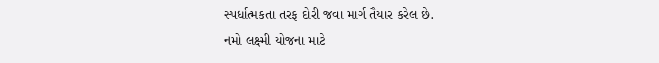સ્પર્ધાત્મકતા તરફ દોરી જવા માર્ગ તૈયાર કરેલ છે.
નમો લક્ષ્મી યોજના માટે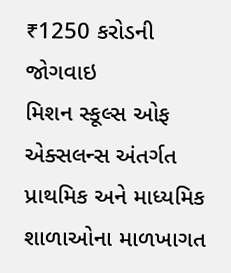₹1250 કરોડની જોગવાઇ
મિશન સ્કૂલ્સ ઓફ એક્સલન્સ અંતર્ગત પ્રાથમિક અને માધ્યમિક શાળાઓના માળખાગત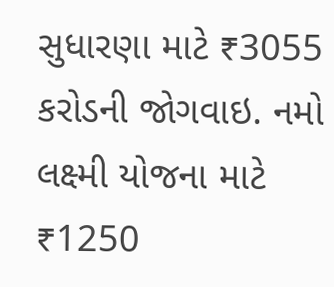સુધારણા માટે ₹3055 કરોડની જોગવાઇ. નમો લક્ષ્મી યોજના માટે ₹1250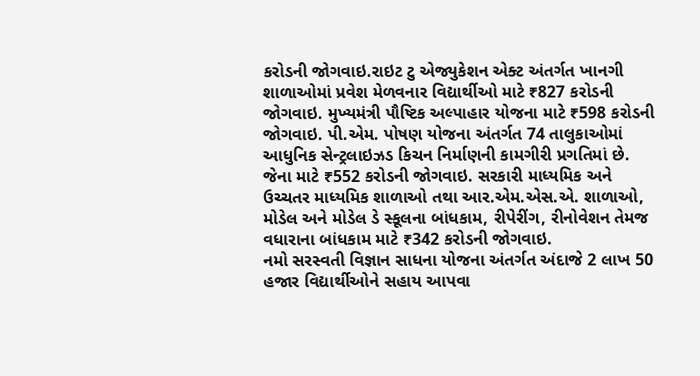કરોડની જોગવાઇ.રાઇટ ટુ એજ્યુકેશન એક્ટ અંતર્ગત ખાનગી શાળાઓમાં પ્રવેશ મેળવનાર વિદ્યાર્થીઓ માટે ₹827 કરોડની જોગવાઇ. મુખ્યમંત્રી પૌષ્ટિક અલ્પાહાર યોજના માટે ₹598 કરોડની જોગવાઇ. પી.એમ. પોષણ યોજના અંતર્ગત 74 તાલુકાઓમાં આધુનિક સેન્ટ્રલાઇઝડ કિચન નિર્માણની કામગીરી પ્રગતિમાં છે. જેના માટે ₹552 કરોડની જોગવાઇ. સરકારી માધ્યમિક અને ઉચ્ચતર માધ્યમિક શાળાઓ તથા આર.એમ.એસ.એ. શાળાઓ, મોડેલ અને મોડેલ ડે સ્કૂલના બાંધકામ, રીપેરીંગ, રીનોવેશન તેમજ વધારાના બાંધકામ માટે ₹342 કરોડની જોગવાઇ.
નમો સરસ્વતી વિજ્ઞાન સાધના યોજના અંતર્ગત અંદાજે 2 લાખ 50 હજાર વિદ્યાર્થીઓને સહાય આપવા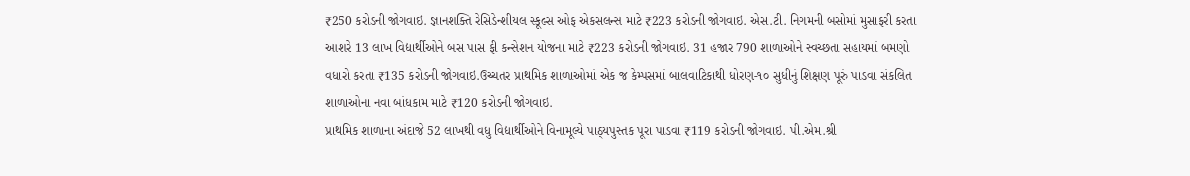₹250 કરોડની જોગવાઇ. જ્ઞાનશક્તિ રેસિડેન્શીયલ સ્કૂલ્સ ઓફ એકસલન્સ માટે ₹223 કરોડની જોગવાઇ. એસ.ટી. નિગમની બસોમાં મુસાફરી કરતા આશરે 13 લાખ વિદ્યાર્થીઓને બસ પાસ ફી કન્સેશન યોજના માટે ₹223 કરોડની જોગવાઇ. 31 હજાર 790 શાળાઓને સ્વચ્છતા સહાયમાં બમણો વધારો કરતા ₹135 કરોડની જોગવાઇ.ઉચ્ચતર પ્રાથમિક શાળાઓમાં એક જ કેમ્પસમાં બાલવાટિકાથી ધોરણ-૧૦ સુધીનું શિક્ષણ પૂરું પાડવા સંકલિત શાળાઓના નવા બાંધકામ માટે ₹120 કરોડની જોગવાઇ.
પ્રાથમિક શાળાના અંદાજે 52 લાખથી વધુ વિદ્યાર્થીઓને વિનામૂલ્યે પાઠ્યપુસ્તક પૂરા પાડવા ₹119 કરોડની જોગવાઇ. પી.એમ.શ્રી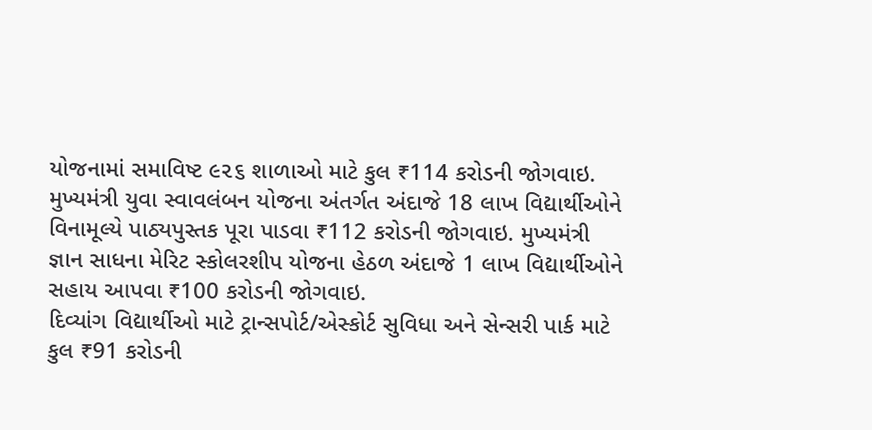યોજનામાં સમાવિષ્ટ ૯૨૬ શાળાઓ માટે કુલ ₹114 કરોડની જોગવાઇ. મુખ્યમંત્રી યુવા સ્વાવલંબન યોજના અંતર્ગત અંદાજે 18 લાખ વિદ્યાર્થીઓને વિનામૂલ્યે પાઠ્યપુસ્તક પૂરા પાડવા ₹112 કરોડની જોગવાઇ. મુખ્યમંત્રી જ્ઞાન સાધના મેરિટ સ્કોલરશીપ યોજના હેઠળ અંદાજે 1 લાખ વિદ્યાર્થીઓને સહાય આપવા ₹100 કરોડની જોગવાઇ.
દિવ્યાંગ વિદ્યાર્થીઓ માટે ટ્રાન્સપોર્ટ/એસ્કોર્ટ સુવિધા અને સેન્સરી પાર્ક માટે કુલ ₹91 કરોડની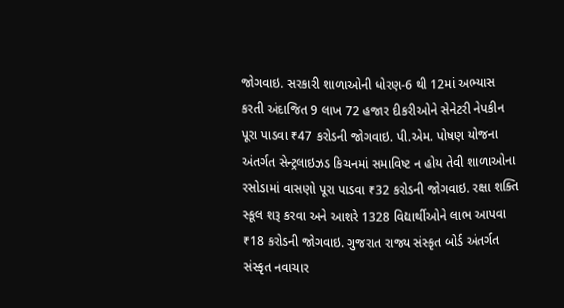જોગવાઇ. સરકારી શાળાઓની ધોરણ-6 થી 12માં અભ્યાસ કરતી અંદાજિત 9 લાખ 72 હજાર દીકરીઓને સેનેટરી નેપકીન પૂરા પાડવા ₹47 કરોડની જોગવાઇ. પી.એમ. પોષણ યોજના અંતર્ગત સેન્ટ્રલાઇઝડ કિચનમાં સમાવિષ્ટ ન હોય તેવી શાળાઓના રસોડામાં વાસણો પૂરા પાડવા ₹32 કરોડની જોગવાઇ. રક્ષા શક્તિ સ્કૂલ શરૂ કરવા અને આશરે 1328 વિદ્યાર્થીઓને લાભ આપવા ₹18 કરોડની જોગવાઇ. ગુજરાત રાજ્ય સંસ્કૃત બોર્ડ અંતર્ગત સંસ્કૃત નવાચાર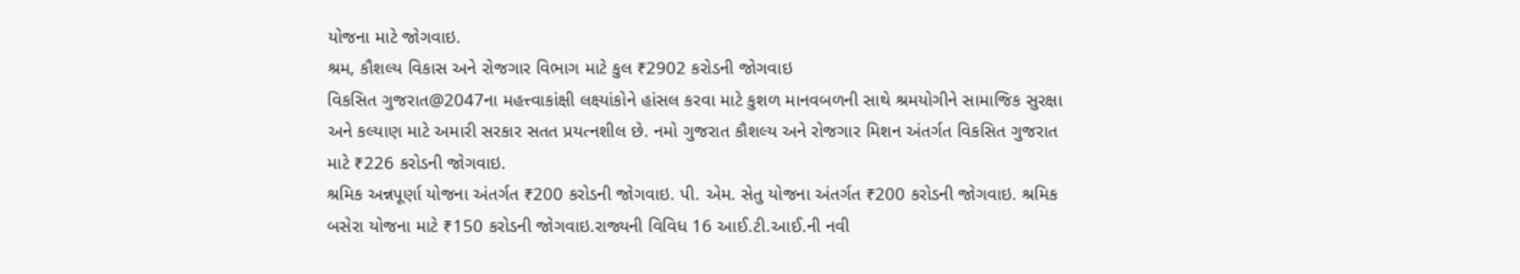યોજના માટે જોગવાઇ.
શ્રમ, કૌશલ્ય વિકાસ અને રોજગાર વિભાગ માટે કુલ ₹2902 કરોડની જોગવાઇ
વિકસિત ગુજરાત@2047ના મહત્ત્વાકાંક્ષી લક્ષ્યાંકોને હાંસલ કરવા માટે કુશળ માનવબળની સાથે શ્રમયોગીને સામાજિક સુરક્ષા અને કલ્યાણ માટે અમારી સરકાર સતત પ્રયત્નશીલ છે. નમો ગુજરાત કૌશલ્ય અને રોજગાર મિશન અંતર્ગત વિકસિત ગુજરાત માટે ₹226 કરોડની જોગવાઇ.
શ્રમિક અન્નપૂર્ણા યોજના અંતર્ગત ₹200 કરોડની જોગવાઇ. પી. એમ. સેતુ યોજના અંતર્ગત ₹200 કરોડની જોગવાઇ. શ્રમિક બસેરા યોજના માટે ₹150 કરોડની જોગવાઇ.રાજ્યની વિવિધ 16 આઈ.ટી.આઈ.ની નવી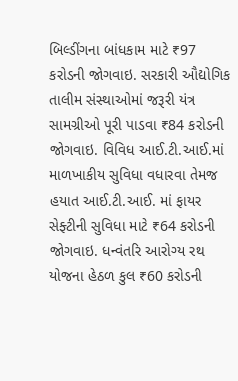બિલ્ડીંગના બાંધકામ માટે ₹97 કરોડની જોગવાઇ. સરકારી ઔદ્યોગિક તાલીમ સંસ્થાઓમાં જરૂરી યંત્ર સામગ્રીઓ પૂરી પાડવા ₹84 કરોડની જોગવાઇ. વિવિધ આઈ.ટી.આઈ.માં માળખાકીય સુવિધા વધારવા તેમજ હયાત આઈ.ટી.આઈ. માં ફાયર સેફ્ટીની સુવિધા માટે ₹64 કરોડની જોગવાઇ. ધન્વંતરિ આરોગ્ય રથ યોજના હેઠળ કુલ ₹60 કરોડની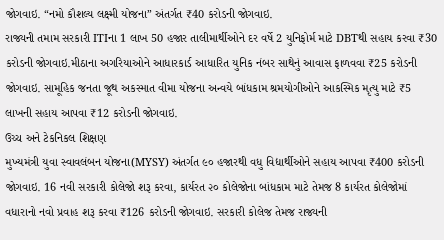જોગવાઇ. “નમો કૌશલ્ય લક્ષ્મી યોજના” અંતર્ગત ₹40 કરોડની જોગવાઇ.
રાજ્યની તમામ સરકારી ITIના 1 લાખ 50 હજાર તાલીમાર્થીઓને દર વર્ષે 2 યુનિફોર્મ માટે DBTથી સહાય કરવા ₹30 કરોડની જોગવાઇ.મીઠાના અગરિયાઓને આધારકાર્ડ આધારિત યુનિક નંબર સાથેનું આવાસ ફાળવવા ₹25 કરોડની જોગવાઇ. સામૂહિક જનતા જૂથ અકસ્માત વીમા યોજના અન્વયે બાંધકામ શ્રમયોગીઓને આકસ્મિક મૃત્યુ માટે ₹5 લાખની સહાય આપવા ₹12 કરોડની જોગવાઇ.
ઉચ્ચ અને ટેકનિકલ શિક્ષણ
મુખ્યમંત્રી યુવા સ્વાવલંબન યોજના(MYSY) અંતર્ગત ૯૦ હજારથી વધુ વિદ્યાર્થીઓને સહાય આપવા ₹400 કરોડની જોગવાઇ. 16 નવી સરકારી કોલેજો શરૂ કરવા, કાર્યરત ૨૦ કોલેજોના બાંધકામ માટે તેમજ 8 કાર્યરત કોલેજોમાં વધારાનો નવો પ્રવાહ શરૂ કરવા ₹126 કરોડની જોગવાઇ. સરકારી કોલેજ તેમજ રાજ્યની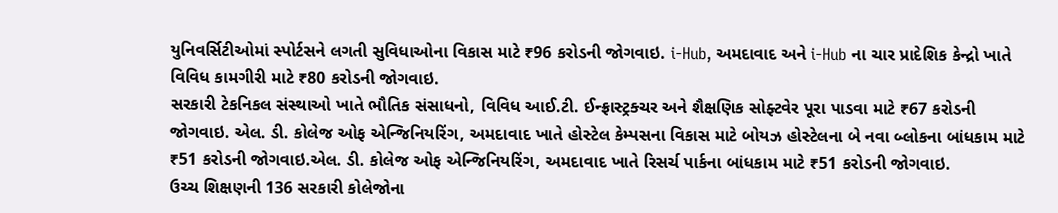યુનિવર્સિટીઓમાં સ્પોર્ટસને લગતી સુવિધાઓના વિકાસ માટે ₹96 કરોડની જોગવાઇ. i-Hub, અમદાવાદ અને i-Hub ના ચાર પ્રાદેશિક કેન્દ્રો ખાતે વિવિધ કામગીરી માટે ₹80 કરોડની જોગવાઇ.
સરકારી ટેકનિકલ સંસ્થાઓ ખાતે ભૌતિક સંસાધનો, વિવિધ આઈ.ટી. ઈન્ફ્રાસ્ટ્રક્ચર અને શૈક્ષણિક સોફ્ટવેર પૂરા પાડવા માટે ₹67 કરોડની જોગવાઇ. એલ. ડી. કોલેજ ઓફ એન્જિનિયરિંગ, અમદાવાદ ખાતે હોસ્ટેલ કેમ્પસના વિકાસ માટે બોયઝ હોસ્ટેલના બે નવા બ્લોકના બાંધકામ માટે ₹51 કરોડની જોગવાઇ.એલ. ડી. કોલેજ ઓફ એન્જિનિયરિંગ, અમદાવાદ ખાતે રિસર્ચ પાર્કના બાંધકામ માટે ₹51 કરોડની જોગવાઇ.
ઉચ્ચ શિક્ષણની 136 સરકારી કોલેજોના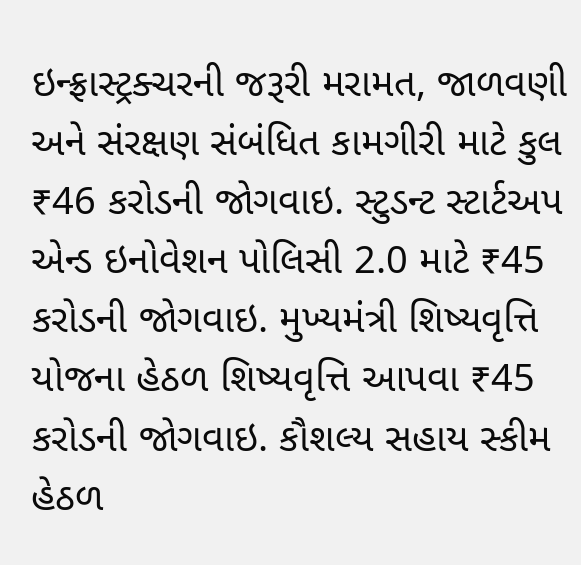ઇન્ફ્રાસ્ટ્રક્ચરની જરૂરી મરામત, જાળવણી અને સંરક્ષણ સંબંધિત કામગીરી માટે કુલ ₹46 કરોડની જોગવાઇ. સ્ટુડન્ટ સ્ટાર્ટઅપ એન્ડ ઇનોવેશન પોલિસી 2.0 માટે ₹45 કરોડની જોગવાઇ. મુખ્યમંત્રી શિષ્યવૃત્તિ યોજના હેઠળ શિષ્યવૃત્તિ આપવા ₹45 કરોડની જોગવાઇ. કૌશલ્ય સહાય સ્કીમ હેઠળ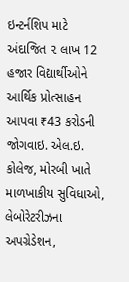ઇન્ટર્નશિપ માટે અંદાજિત ૨ લાખ 12 હજાર વિદ્યાર્થીઓને આર્થિક પ્રોત્સાહન આપવા ₹43 કરોડની જોગવાઇ. એલ.ઇ. કોલેજ, મોરબી ખાતે માળખાકીય સુવિધાઓ, લેબોરેટરીઝના અપગ્રેડેશન,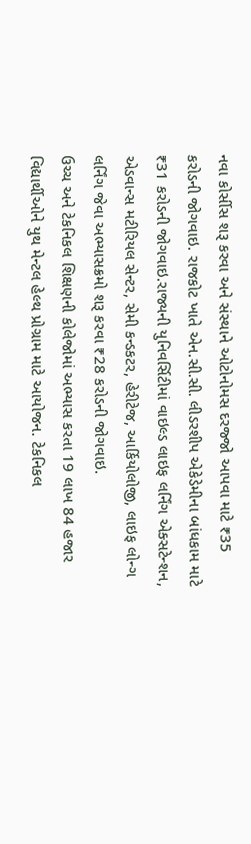નવા કોર્સીસ શરૂ કરવા અને સંસ્થાને ઓટોનોમસ દરજ્જો આપવા માટે ₹35 કરોડની જોગવાઇ. રાજકોટ ખાતે એન.સી.સી. લીડરશીપ એકેડેમીના બાંધકામ માટે ₹31 કરોડની જોગવાઇ.રાજ્યની યુનિવર્સિટીમાં વાઇલ્ડ લાઇફ લર્નિંગ એક્સટેન્શન, એડવાન્સ મટીરિયલ સેન્ટર, સેમી કન્ડકટર, હેરીટેજ, આર્કિયોલોજી, લાઇફ લોન્ગ લર્નિંગ જેવા અભ્યાસક્રમો શરૂ કરવા ₹28 કરોડની જોગવાઇ.
ઉચ્ચ અને ટેકનિકલ શિક્ષણની કોલેજોમાં અભ્યાસ કરતા 19 લાખ 84 હજાર વિદ્યાર્થીઓને યુથ મેન્ટલ હેલ્થ પ્રોગ્રામ માટે આયોજન. ટેકનિકલ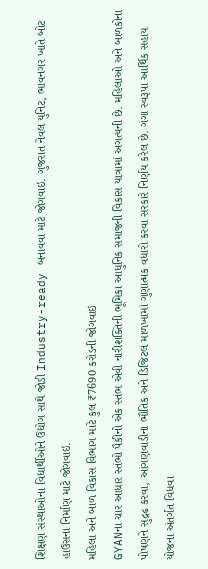શિક્ષણ સંસ્થાઓના વિદ્યાર્થીઓને ઉદ્યોગ સાથે જોડી Industry-ready બનાવવા માટે જોગવાઇ. ગુજરાત નેવલ યુનિટ, ભાવનગર ખાતે બોટ હાઉસના નિર્માણ માટે જોગવાઇ.
મહિલા અને બાળ વિકાસ વિભાગ માટે કુલ ₹7690 કરોડની જોગવાઇ
GYANના ચાર આધાર સ્તંભો પૈકીનો એક સ્તંભ એવી નારીશક્તિની ભૂમિકા આધુનિક સમાજની વિકાસ યાત્રામાં અગત્યની છે. મહિલાઓ અને બાળકોના પોષણને સુદ્રઢ કરવા, આંગણવાડીના ભૌતિક અને ડિજિટલ માળખામાં ગુણાત્મક વધારો કરવા સરકારે નિર્ણય કરેલ છે. ગંગા સ્વરૂપા આર્થિક સહાય યોજના અંતર્ગત વિધવા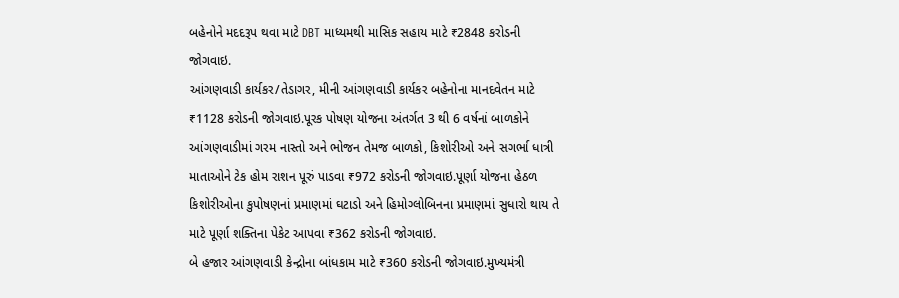બહેનોને મદદરૂપ થવા માટે DBT માધ્યમથી માસિક સહાય માટે ₹2848 કરોડની જોગવાઇ.
આંગણવાડી કાર્યકર/તેડાગર, મીની આંગણવાડી કાર્યકર બહેનોના માનદવેતન માટે ₹1128 કરોડની જોગવાઇ.પૂરક પોષણ યોજના અંતર્ગત 3 થી 6 વર્ષનાં બાળકોને આંગણવાડીમાં ગરમ નાસ્તો અને ભોજન તેમજ બાળકો, કિશોરીઓ અને સગર્ભા ધાત્રી માતાઓને ટેક હોમ રાશન પૂરું પાડવા ₹972 કરોડની જોગવાઇ.પૂર્ણા યોજના હેઠળ કિશોરીઓના કુપોષણનાં પ્રમાણમાં ઘટાડો અને હિમોગ્લોબિનના પ્રમાણમાં સુધારો થાય તે માટે પૂર્ણા શક્તિના પેકેટ આપવા ₹362 કરોડની જોગવાઇ.
બે હજાર આંગણવાડી કેન્દ્રોના બાંધકામ માટે ₹360 કરોડની જોગવાઇ.મુખ્યમંત્રી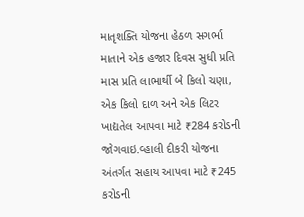માતૃશક્તિ યોજના હેઠળ સગર્ભા માતાને એક હજાર દિવસ સુધી પ્રતિ માસ પ્રતિ લાભાર્થી બે કિલો ચણા, એક કિલો દાળ અને એક લિટર ખાદ્યતેલ આપવા માટે ₹284 કરોડની જોગવાઇ.વ્હાલી દીકરી યોજના અંતર્ગત સહાય આપવા માટે ₹245 કરોડની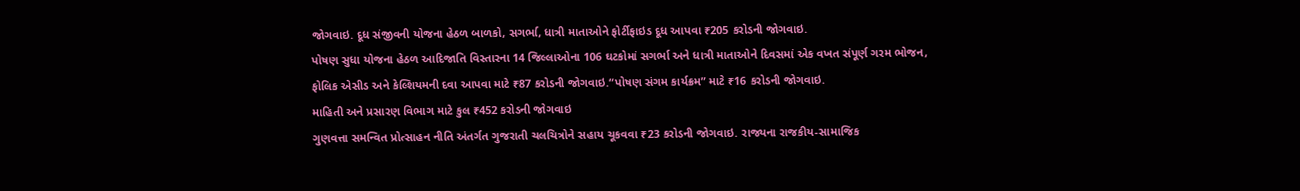જોગવાઇ. દૂધ સંજીવની યોજના હેઠળ બાળકો, સગર્ભા, ધાત્રી માતાઓને ફોર્ટીફાઇડ દૂધ આપવા ₹205 કરોડની જોગવાઇ.
પોષણ સુધા યોજના હેઠળ આદિજાતિ વિસ્તારના 14 જિલ્લાઓના 106 ઘટકોમાં સગર્ભા અને ધાત્રી માતાઓને દિવસમાં એક વખત સંપૂર્ણ ગરમ ભોજન, ફોલિક એસીડ અને કેલ્શિયમની દવા આપવા માટે ₹87 કરોડની જોગવાઇ.“પોષણ સંગમ કાર્યક્રમ” માટે ₹16 કરોડની જોગવાઇ.
માહિતી અને પ્રસારણ વિભાગ માટે કુલ ₹452 કરોડની જોગવાઇ
ગુણવત્તા સમન્વિત પ્રોત્સાહન નીતિ અંતર્ગત ગુજરાતી ચલચિત્રોને સહાય ચૂકવવા ₹23 કરોડની જોગવાઇ. રાજ્યના રાજકીય-સામાજિક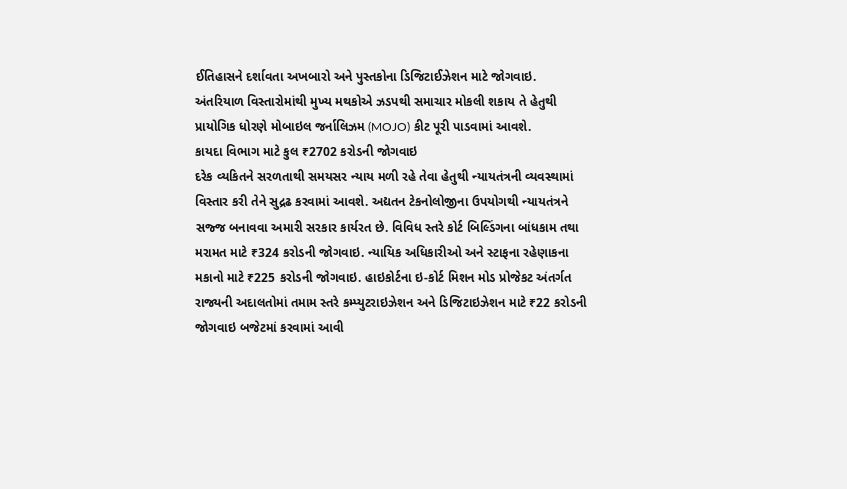ઈતિહાસને દર્શાવતા અખબારો અને પુસ્તકોના ડિજિટાઈઝેશન માટે જોગવાઇ. અંતરિયાળ વિસ્તારોમાંથી મુખ્ય મથકોએ ઝડપથી સમાચાર મોકલી શકાય તે હેતુથી પ્રાયોગિક ધોરણે મોબાઇલ જર્નાલિઝમ (MOJO) કીટ પૂરી પાડવામાં આવશે.
કાયદા વિભાગ માટે કુલ ₹2702 કરોડની જોગવાઇ
દરેક વ્યકિતને સરળતાથી સમયસર ન્યાય મળી રહે તેવા હેતુથી ન્યાયતંત્રની વ્યવસ્થામાં વિસ્તાર કરી તેને સુદ્રઢ કરવામાં આવશે. અદ્યતન ટેકનોલોજીના ઉપયોગથી ન્યાયતંત્રને સજ્જ બનાવવા અમારી સરકાર કાર્યરત છે. વિવિધ સ્તરે કોર્ટ બિલ્ડિંગના બાંધકામ તથા મરામત માટે ₹324 કરોડની જોગવાઇ. ન્યાયિક અધિકારીઓ અને સ્ટાફના રહેણાકના મકાનો માટે ₹225 કરોડની જોગવાઇ. હાઇકોર્ટના ઇ-કોર્ટ મિશન મોડ પ્રોજેકટ અંતર્ગત રાજ્યની અદાલતોમાં તમામ સ્તરે કમ્પ્યુટરાઇઝેશન અને ડિજિટાઇઝેશન માટે ₹22 કરોડની જોગવાઇ બજેટમાં કરવામાં આવી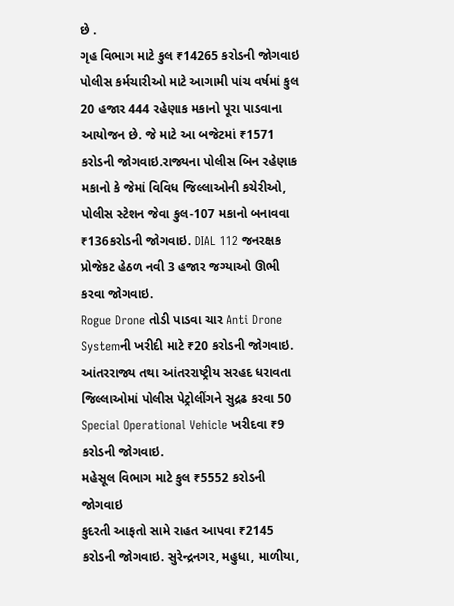છે .
ગૃહ વિભાગ માટે કુલ ₹14265 કરોડની જોગવાઇ
પોલીસ કર્મચારીઓ માટે આગામી પાંચ વર્ષમાં કુલ 20 હજાર 444 રહેણાક મકાનો પૂરા પાડવાના આયોજન છે. જે માટે આ બજેટમાં ₹1571 કરોડની જોગવાઇ.રાજ્યના પોલીસ બિન રહેણાક મકાનો કે જેમાં વિવિધ જિલ્લાઓની કચેરીઓ, પોલીસ સ્ટેશન જેવા કુલ-107 મકાનો બનાવવા ₹136કરોડની જોગવાઇ. DIAL 112 જનરક્ષક પ્રોજેકટ હેઠળ નવી 3 હજાર જગ્યાઓ ઊભી કરવા જોગવાઇ.
Rogue Drone તોડી પાડવા ચાર Anti Drone Systemની ખરીદી માટે ₹20 કરોડની જોગવાઇ. આંતરરાજ્ય તથા આંતરરાષ્ટ્રીય સરહદ ધરાવતા જિલ્લાઓમાં પોલીસ પેટ્રોલીંગને સુદ્રઢ કરવા 50 Special Operational Vehicle ખરીદવા ₹9 કરોડની જોગવાઇ.
મહેસૂલ વિભાગ માટે કુલ ₹5552 કરોડની જોગવાઇ
કુદરતી આફતો સામે રાહત આપવા ₹2145 કરોડની જોગવાઇ. સુરેન્દ્રનગર, મહુધા, માળીયા,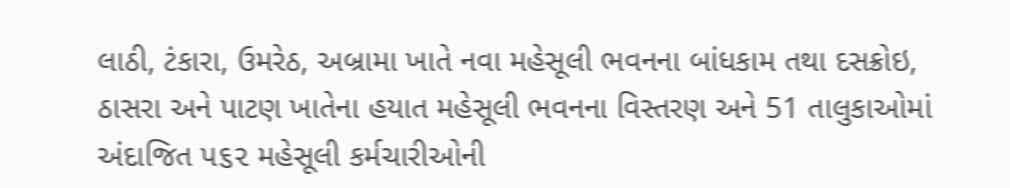લાઠી, ટંકારા, ઉમરેઠ, અબ્રામા ખાતે નવા મહેસૂલી ભવનના બાંધકામ તથા દસક્રોઇ, ઠાસરા અને પાટણ ખાતેના હયાત મહેસૂલી ભવનના વિસ્તરણ અને 51 તાલુકાઓમાં અંદાજિત પ૬૨ મહેસૂલી કર્મચારીઓની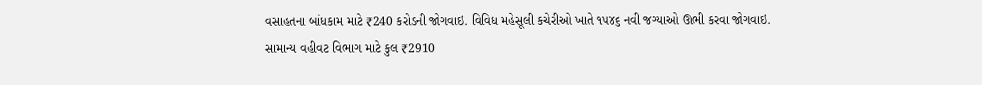વસાહતના બાંધકામ માટે ₹240 કરોડની જોગવાઇ. વિવિધ મહેસૂલી કચેરીઓ ખાતે ૧૫૪૬ નવી જગ્યાઓ ઊભી કરવા જોગવાઇ.
સામાન્ય વહીવટ વિભાગ માટે કુલ ₹2910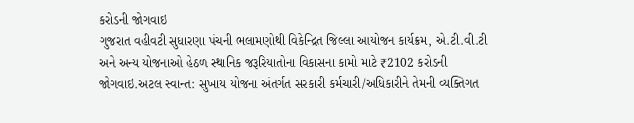કરોડની જોગવાઇ
ગુજરાત વહીવટી સુધારણા પંચની ભલામણોથી વિકેન્દ્રિત જિલ્લા આયોજન કાર્યક્રમ, એ.ટી.વી.ટી અને અન્ય યોજનાઓ હેઠળ સ્થાનિક જરૂરિયાતોના વિકાસના કામો માટે ₹2102 કરોડની જોગવાઇ.અટલ સ્વાન્ત: સુખાય યોજના અંતર્ગત સરકારી કર્મચારી/અધિકારીને તેમની વ્યક્તિગત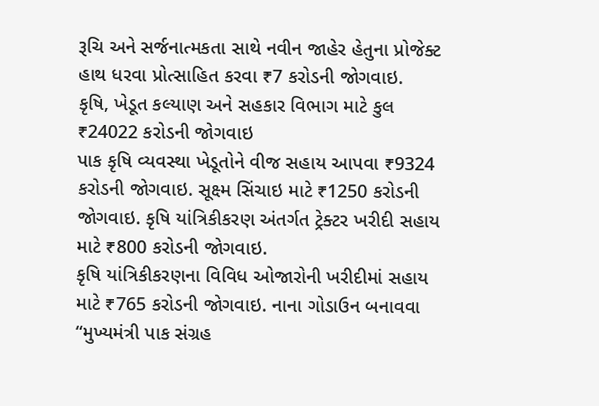રૂચિ અને સર્જનાત્મકતા સાથે નવીન જાહેર હેતુના પ્રોજેક્ટ હાથ ધરવા પ્રોત્સાહિત કરવા ₹7 કરોડની જોગવાઇ.
કૃષિ, ખેડૂત કલ્યાણ અને સહકાર વિભાગ માટે કુલ ₹24022 કરોડની જોગવાઇ
પાક કૃષિ વ્યવસ્થા ખેડૂતોને વીજ સહાય આપવા ₹9324 કરોડની જોગવાઇ. સૂક્ષ્મ સિંચાઇ માટે ₹1250 કરોડની જોગવાઇ. કૃષિ યાંત્રિકીકરણ અંતર્ગત ટ્રેક્ટર ખરીદી સહાય માટે ₹800 કરોડની જોગવાઇ.
કૃષિ યાંત્રિકીકરણના વિવિધ ઓજારોની ખરીદીમાં સહાય માટે ₹765 કરોડની જોગવાઇ. નાના ગોડાઉન બનાવવા “મુખ્યમંત્રી પાક સંગ્રહ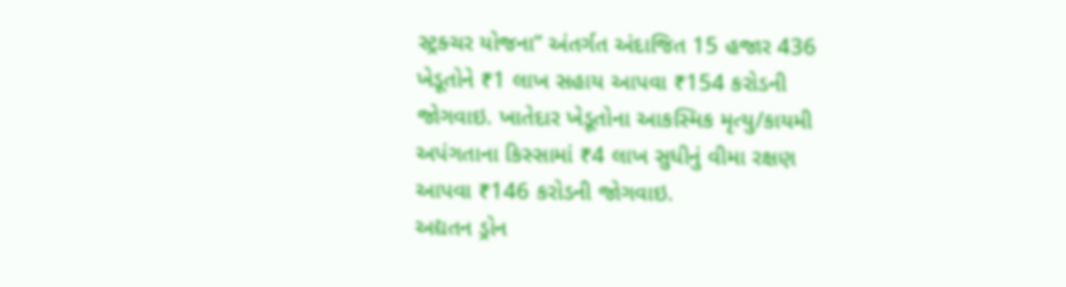સ્ટ્રક્ચર યોજના” અંતર્ગત અંદાજિત 15 હજાર 436 ખેડૂતોને ₹1 લાખ સહાય આપવા ₹154 કરોડની જોગવાઇ. ખાતેદાર ખેડૂતોના આકસ્મિક મૃત્યુ/કાયમી અપંગતાના કિસ્સામાં ₹4 લાખ સુધીનું વીમા રક્ષણ આપવા ₹146 કરોડની જોગવાઇ.
અદ્યતન ડ્રોન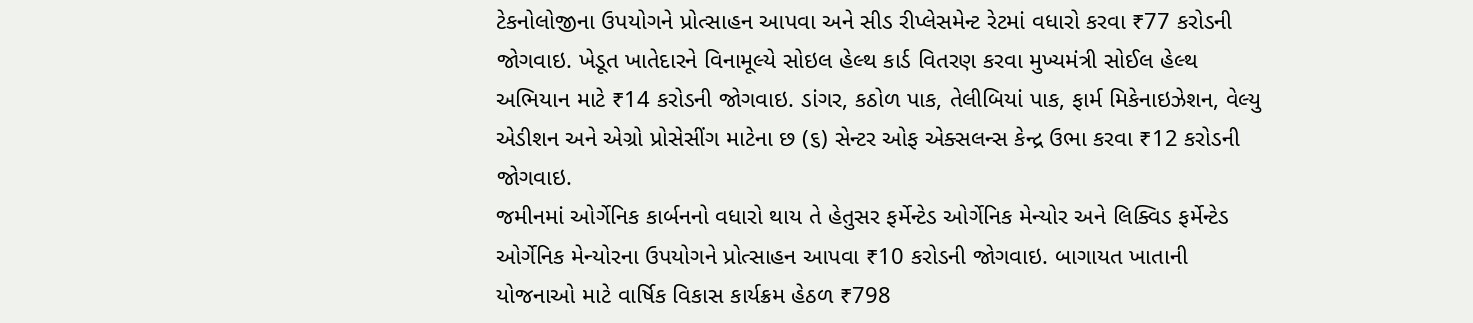ટેકનોલોજીના ઉપયોગને પ્રોત્સાહન આપવા અને સીડ રીપ્લેસમેન્ટ રેટમાં વધારો કરવા ₹77 કરોડની જોગવાઇ. ખેડૂત ખાતેદારને વિનામૂલ્યે સોઇલ હેલ્થ કાર્ડ વિતરણ કરવા મુખ્યમંત્રી સોઈલ હેલ્થ અભિયાન માટે ₹14 કરોડની જોગવાઇ. ડાંગર, કઠોળ પાક, તેલીબિયાં પાક, ફાર્મ મિકેનાઇઝેશન, વેલ્યુ એડીશન અને એગ્રો પ્રોસેસીંગ માટેના છ (૬) સેન્ટર ઓફ એક્સલન્સ કેન્દ્ર ઉભા કરવા ₹12 કરોડની જોગવાઇ.
જમીનમાં ઓર્ગેનિક કાર્બનનો વધારો થાય તે હેતુસર ફર્મેન્ટેડ ઓર્ગેનિક મેન્યોર અને લિક્વિડ ફર્મેન્ટેડ ઓર્ગેનિક મેન્યોરના ઉપયોગને પ્રોત્સાહન આપવા ₹10 કરોડની જોગવાઇ. બાગાયત ખાતાની યોજનાઓ માટે વાર્ષિક વિકાસ કાર્યક્રમ હેઠળ ₹798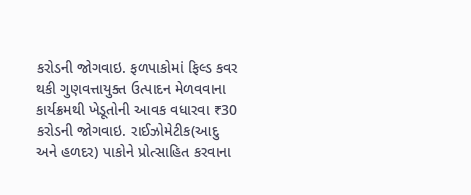કરોડની જોગવાઇ. ફળપાકોમાં ફિલ્ડ કવર થકી ગુણવત્તાયુક્ત ઉત્પાદન મેળવવાના કાર્યક્રમથી ખેડૂતોની આવક વધારવા ₹30 કરોડની જોગવાઇ. રાઈઝોમેટીક(આદુ અને હળદર) પાકોને પ્રોત્સાહિત કરવાના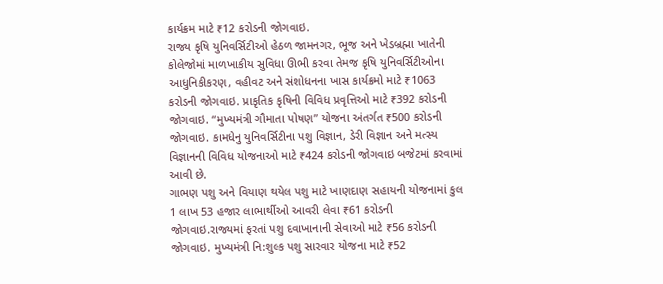કાર્યક્રમ માટે ₹12 કરોડની જોગવાઇ.
રાજ્ય કૃષિ યુનિવર્સિટીઓ હેઠળ જામનગર, ભૂજ અને ખેડબ્રહ્મા ખાતેની કોલેજોમાં માળખાકીય સુવિધા ઊભી કરવા તેમજ કૃષિ યુનિવર્સિટીઓના આધુનિકીકરણ, વહીવટ અને સંશોધનના ખાસ કાર્યક્રમો માટે ₹1063 કરોડની જોગવાઇ. પ્રાકૃતિક કૃષિની વિવિધ પ્રવૃત્તિઓ માટે ₹392 કરોડની જોગવાઇ. “મુખ્યમંત્રી ગૌમાતા પોષણ” યોજના અંતર્ગત ₹500 કરોડની જોગવાઇ. કામધેનુ યુનિવર્સિટીના પશુ વિજ્ઞાન, ડેરી વિજ્ઞાન અને મત્સ્ય વિજ્ઞાનની વિવિધ યોજનાઓ માટે ₹424 કરોડની જોગવાઇ બજેટમાં કરવામાં આવી છે.
ગાભણ પશુ અને વિયાણ થયેલ પશુ માટે ખાણદાણ સહાયની યોજનામાં કુલ 1 લાખ 53 હજાર લાભાર્થીઓ આવરી લેવા ₹61 કરોડની જોગવાઇ.રાજ્યમાં ફરતાં પશુ દવાખાનાની સેવાઓ માટે ₹56 કરોડની જોગવાઇ. મુખ્યમંત્રી નિ:શુલ્ક પશુ સારવાર યોજના માટે ₹52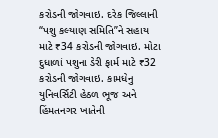કરોડની જોગવાઇ. દરેક જિલ્લાની “પશુ કલ્યાણ સમિતિ”ને સહાય માટે ₹34 કરોડની જોગવાઇ. મોટા દુધાળાં પશુના ડેરી ફાર્મ માટે ₹32 કરોડની જોગવાઇ. કામધેનુ યુનિવર્સિટી હેઠળ ભૂજ અને હિંમતનગર ખાતેની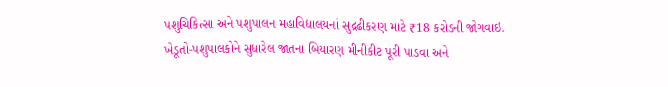પશુચિકિત્સા અને પશુપાલન મહાવિદ્યાલયનાં સુદ્રઢીકરણ માટે ₹18 કરોડની જોગવાઇ. ખેડૂતો-પશુપાલકોને સુધારેલ જાતના બિયારણ મીનીકીટ પૂરી પાડવા અને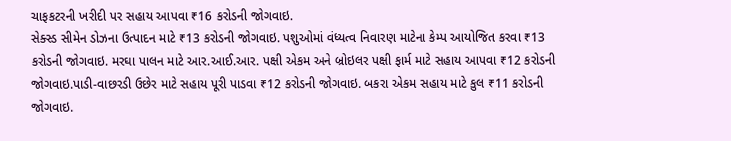ચાફકટરની ખરીદી પર સહાય આપવા ₹16 કરોડની જોગવાઇ.
સેક્સ્ડ સીમેન ડોઝના ઉત્પાદન માટે ₹13 કરોડની જોગવાઇ. પશુઓમાં વંધ્યત્વ નિવારણ માટેના કેમ્પ આયોજિત કરવા ₹13 કરોડની જોગવાઇ. મરઘા પાલન માટે આર.આઈ.આર. પક્ષી એકમ અને બ્રોઇલર પક્ષી ફાર્મ માટે સહાય આપવા ₹12 કરોડની જોગવાઇ.પાડી-વાછરડી ઉછેર માટે સહાય પૂરી પાડવા ₹12 કરોડની જોગવાઇ. બકરા એકમ સહાય માટે કુલ ₹11 કરોડની જોગવાઇ.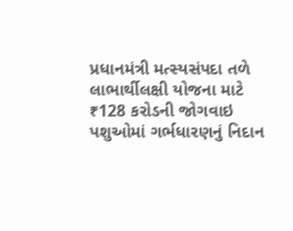પ્રધાનમંત્રી મત્સ્યસંપદા તળે લાભાર્થીલક્ષી યોજના માટે ₹128 કરોડની જોગવાઇ
પશુઓમાં ગર્ભધારણનું નિદાન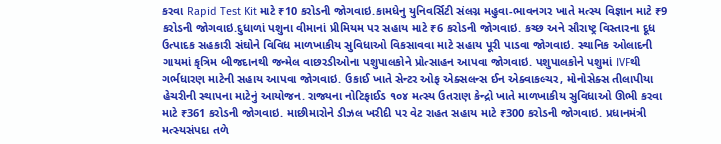કરવા Rapid Test Kit માટે ₹10 કરોડની જોગવાઇ.કામધેનુ યુનિવર્સિટી સંલગ્ન મહુવા-ભાવનગર ખાતે મત્સ્ય વિજ્ઞાન માટે ₹9 કરોડની જોગવાઇ.દુધાળાં પશુના વીમાનાં પ્રીમિયમ પર સહાય માટે ₹6 કરોડની જોગવાઇ. કચ્છ અને સૌરાષ્ટ્ર વિસ્તારના દૂધ ઉત્પાદક સહકારી સંઘોને વિવિધ માળખાકીય સુવિધાઓ વિકસાવવા માટે સહાય પૂરી પાડવા જોગવાઇ. સ્થાનિક ઓલાદની ગાયમાં કૃત્રિમ બીજદાનથી જન્મેલ વાછરડીઓના પશુપાલકોને પ્રોત્સાહન આપવા જોગવાઇ. પશુપાલકોને પશુમાં IVFથી ગર્ભધારણ માટેની સહાય આપવા જોગવાઇ. ઉકાઈ ખાતે સેન્ટર ઓફ એક્સલન્સ ઈન એક્વાકલ્ચર, મોનોસેક્સ તીલાપીયા હેચરીની સ્થાપના માટેનું આયોજન. રાજ્યના નોટિફાઈડ ૧૦૪ મત્સ્ય ઉતરાણ કેન્દ્રો ખાતે માળખાકીય સુવિધાઓ ઊભી કરવા માટે ₹361 કરોડની જોગવાઇ. માછીમારોને ડીઝલ ખરીદી પર વેટ રાહત સહાય માટે ₹300 કરોડની જોગવાઇ. પ્રધાનમંત્રી મત્સ્યસંપદા તળે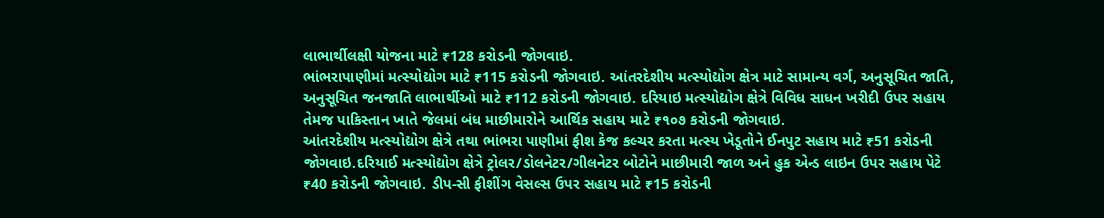લાભાર્થીલક્ષી યોજના માટે ₹128 કરોડની જોગવાઇ.
ભાંભરાપાણીમાં મત્સ્યોદ્યોગ માટે ₹115 કરોડની જોગવાઇ. આંતરદેશીય મત્સ્યોદ્યોગ ક્ષેત્ર માટે સામાન્ય વર્ગ, અનુસૂચિત જાતિ, અનુસૂચિત જનજાતિ લાભાર્થીઓ માટે ₹112 કરોડની જોગવાઇ. દરિયાઇ મત્સ્યોદ્યોગ ક્ષેત્રે વિવિધ સાધન ખરીદી ઉપર સહાય તેમજ પાકિસ્તાન ખાતે જેલમાં બંધ માછીમારોને આર્થિક સહાય માટે ₹૧૦૭ કરોડની જોગવાઇ.
આંતરદેશીય મત્સ્યોદ્યોગ ક્ષેત્રે તથા ભાંભરા પાણીમાં ફીશ કેજ કલ્ચર કરતા મત્સ્ય ખેડૂતોને ઈનપુટ સહાય માટે ₹51 કરોડની જોગવાઇ.દરિયાઈ મત્સ્યોદ્યોગ ક્ષેત્રે ટ્રોલર/ડોલનેટર/ગીલનેટર બોટોને માછીમારી જાળ અને હુક એન્ડ લાઇન ઉપર સહાય પેટે ₹40 કરોડની જોગવાઇ. ડીપ-સી ફીશીંગ વેસલ્સ ઉપર સહાય માટે ₹15 કરોડની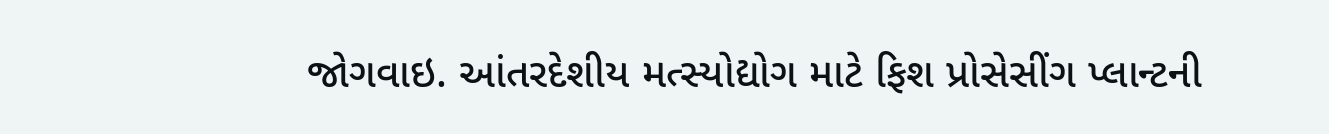જોગવાઇ. આંતરદેશીય મત્સ્યોદ્યોગ માટે ફિશ પ્રોસેસીંગ પ્લાન્ટની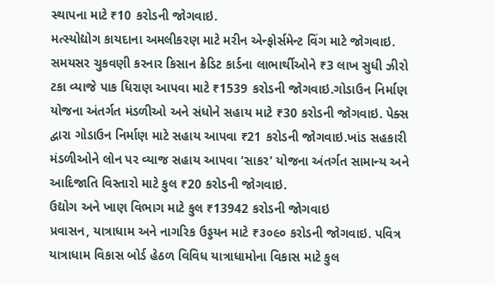સ્થાપના માટે ₹10 કરોડની જોગવાઇ.
મત્સ્યોદ્યોગ કાયદાના અમલીકરણ માટે મરીન એન્ફોર્સમેન્ટ વિંગ માટે જોગવાઇ. સમયસર ચુકવણી કરનાર કિસાન ક્રેડિટ કાર્ડના લાભાર્થીઓને ₹3 લાખ સુધી ઝીરો ટકા વ્યાજે પાક ધિરાણ આપવા માટે ₹1539 કરોડની જોગવાઇ.ગોડાઉન નિર્માણ યોજના અંતર્ગત મંડળીઓ અને સંધોને સહાય માટે ₹30 કરોડની જોગવાઇ. પેક્સ દ્વારા ગોડાઉન નિર્માણ માટે સહાય આપવા ₹21 કરોડની જોગવાઇ.ખાંડ સહકારી મંડળીઓને લોન પર વ્યાજ સહાય આપવા ‘સાકર’ યોજના અંતર્ગત સામાન્ય અને આદિજાતિ વિસ્તારો માટે કુલ ₹20 કરોડની જોગવાઇ.
ઉદ્યોગ અને ખાણ વિભાગ માટે કુલ ₹13942 કરોડની જોગવાઇ
પ્રવાસન, યાત્રાધામ અને નાગરિક ઉડ્ડયન માટે ₹૩૦૯૦ કરોડની જોગવાઇ. પવિત્ર યાત્રાધામ વિકાસ બોર્ડ હેઠળ વિવિધ યાત્રાધામોના વિકાસ માટે કુલ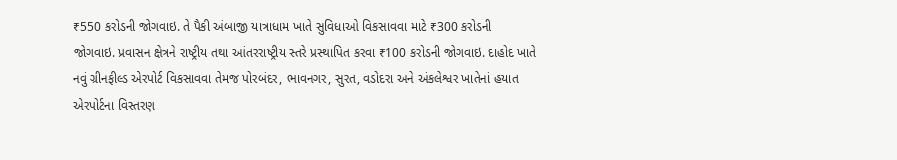₹550 કરોડની જોગવાઇ. તે પૈકી અંબાજી યાત્રાધામ ખાતે સુવિધાઓ વિકસાવવા માટે ₹300 કરોડની જોગવાઇ. પ્રવાસન ક્ષેત્રને રાષ્ટ્રીય તથા આંતરરાષ્ટ્રીય સ્તરે પ્રસ્થાપિત કરવા ₹100 કરોડની જોગવાઇ. દાહોદ ખાતે નવું ગ્રીનફીલ્ડ એરપોર્ટ વિકસાવવા તેમજ પોરબંદર, ભાવનગર, સુરત, વડોદરા અને અંકલેશ્વર ખાતેનાં હયાત એરપોર્ટના વિસ્તરણ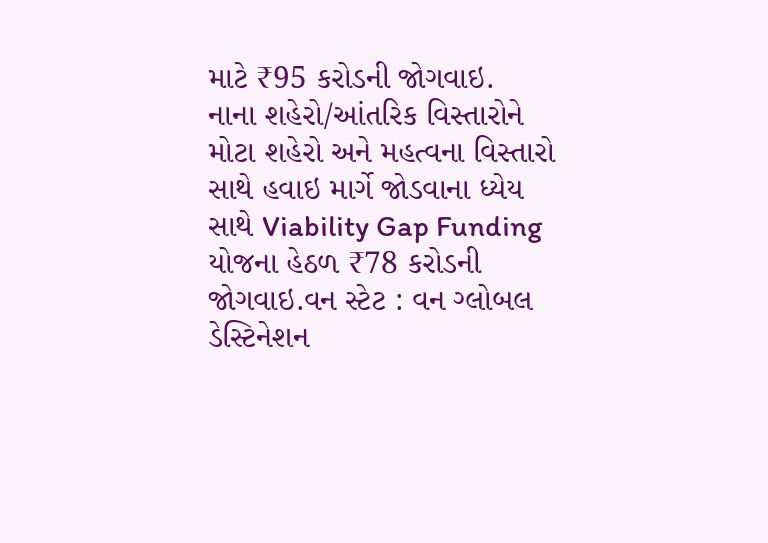માટે ₹95 કરોડની જોગવાઇ.
નાના શહેરો/આંતરિક વિસ્તારોને મોટા શહેરો અને મહત્વના વિસ્તારો સાથે હવાઇ માર્ગે જોડવાના ધ્યેય સાથે Viability Gap Funding યોજના હેઠળ ₹78 કરોડની જોગવાઇ.વન સ્ટેટ : વન ગ્લોબલ ડેસ્ટિનેશન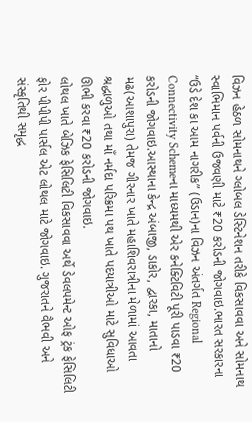વિઝન હેઠળ સોમનાથને ગ્લોબલ ડેસ્ટિનેશન તરીકે વિકસાવવા અને સોમનાથ સ્વાભિમાન પર્વની ઉજવણી માટે ₹20 કરોડની જોગવાઇ.ભારત સરકારના “ઉડે દેશ કા આમ નાગરીક” (ઉડાન)ના વિઝન અંતર્ગત Regional Connectivity Schemeના માધ્યમથી એર કનેક્ટિવિટી પૂરી પાડવા ₹20 કરોડની જોગવાઇ.આસ્થાના કેન્દ્ર અંબાજી, ડાકોર, દ્વારકા, માતાનો મઢ(આશાપુરા) તેમજ ગીરનાર ખાતે મહાશિવરાત્રીના મેળામાં આવતા શ્રદ્ધાળુઓ તથા માઁ નર્મદા પરિક્રમા પથ ખાતે પદયાત્રીઓ માટે સુવિધાઓ ઊભી કરવા ₹20 કરોડની જોગવાઇ.
લોથલ ખાતે બેઝિક ફેસિલિટી વિકસાવવા અર્થે ડેવલપમેન્ટ ઓફ ટ્રંક ફેસિલિટી ફોર પીપીપી પાર્સલ એટ લોથલ માટે જોગવાઇ. ગુજરાતને વૈભવી અને સંસ્કૃતિથી સમૃદ્ધ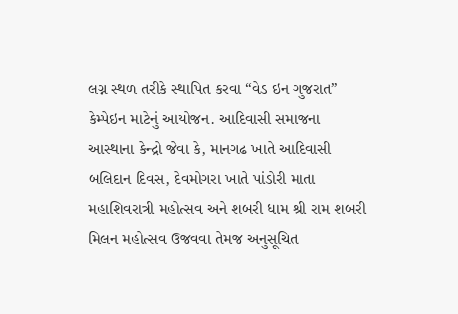લગ્ન સ્થળ તરીકે સ્થાપિત કરવા “વેડ ઇન ગુજરાત” કેમ્પેઇન માટેનું આયોજન. આદિવાસી સમાજના આસ્થાના કેન્દ્રો જેવા કે, માનગઢ ખાતે આદિવાસી બલિદાન દિવસ, દેવમોગરા ખાતે પાંડોરી માતા મહાશિવરાત્રી મહોત્સવ અને શબરી ધામ શ્રી રામ શબરી મિલન મહોત્સવ ઉજવવા તેમજ અનુસૂચિત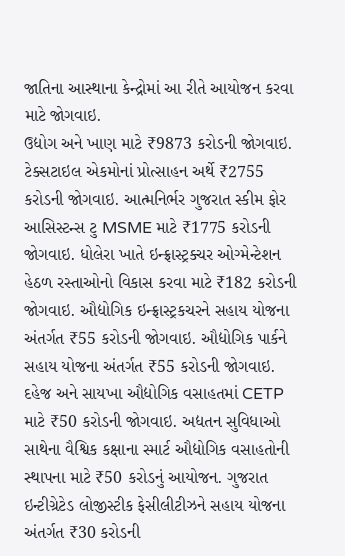જાતિના આસ્થાના કેન્દ્રોમાં આ રીતે આયોજન કરવા માટે જોગવાઇ.
ઉદ્યોગ અને ખાણ માટે ₹9873 કરોડની જોગવાઇ. ટેક્સટાઇલ એકમોનાં પ્રોત્સાહન અર્થે ₹2755 કરોડની જોગવાઇ. આત્મનિર્ભર ગુજરાત સ્કીમ ફોર આસિસ્ટન્સ ટુ MSME માટે ₹1775 કરોડની જોગવાઇ. ધોલેરા ખાતે ઇન્ફ્રાસ્ટ્રક્ચર ઓગ્મેન્ટેશન હેઠળ રસ્તાઓનો વિકાસ કરવા માટે ₹182 કરોડની જોગવાઇ. ઔદ્યોગિક ઇન્ફ્રાસ્ટ્રકચરને સહાય યોજના અંતર્ગત ₹55 કરોડની જોગવાઇ. ઔદ્યોગિક પાર્કને સહાય યોજના અંતર્ગત ₹55 કરોડની જોગવાઇ. દહેજ અને સાયખા ઔદ્યોગિક વસાહતમાં CETP માટે ₹50 કરોડની જોગવાઇ. અદ્યતન સુવિધાઓ સાથેના વૈશ્વિક કક્ષાના સ્માર્ટ ઔદ્યોગિક વસાહતોની સ્થાપના માટે ₹50 કરોડનું આયોજન. ગુજરાત ઇન્ટીગ્રેટેડ લોજીસ્ટીક ફેસીલીટીઝને સહાય યોજના અંતર્ગત ₹30 કરોડની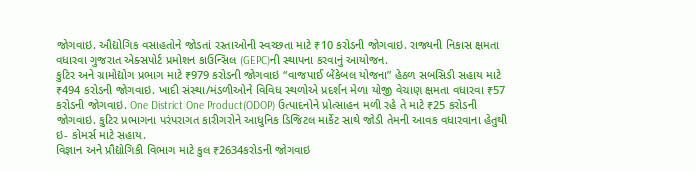જોગવાઇ. ઔદ્યોગિક વસાહતોને જોડતાં રસ્તાઓની સ્વચ્છતા માટે ₹10 કરોડની જોગવાઇ. રાજ્યની નિકાસ ક્ષમતા વધારવા ગુજરાત એક્સપોર્ટ પ્રમોશન કાઉન્સિલ (GEPC)ની સ્થાપના કરવાનું આયોજન.
કુટિર અને ગ્રામોદ્યોગ પ્રભાગ માટે ₹979 કરોડની જોગવાઇ “વાજપાઈ બેંકેબલ યોજના” હેઠળ સબસિડી સહાય માટે ₹494 કરોડની જોગવાઇ. ખાદી સંસ્થા/મંડળીઓને વિવિધ સ્થળોએ પ્રદર્શન મેળા યોજી વેચાણ ક્ષમતા વધારવા ₹57 કરોડની જોગવાઇ. One District One Product(ODOP) ઉત્પાદનોને પ્રોત્સાહન મળી રહે તે માટે ₹25 કરોડની જોગવાઇ. કુટિર પ્રભાગના પરંપરાગત કારીગરોને આધુનિક ડિજિટલ માર્કેટ સાથે જોડી તેમની આવક વધારવાના હેતુથી ઇ- કોમર્સ માટે સહાય.
વિજ્ઞાન અને પ્રૌદ્યોગિકી વિભાગ માટે કુલ ₹2634કરોડની જોગવાઇ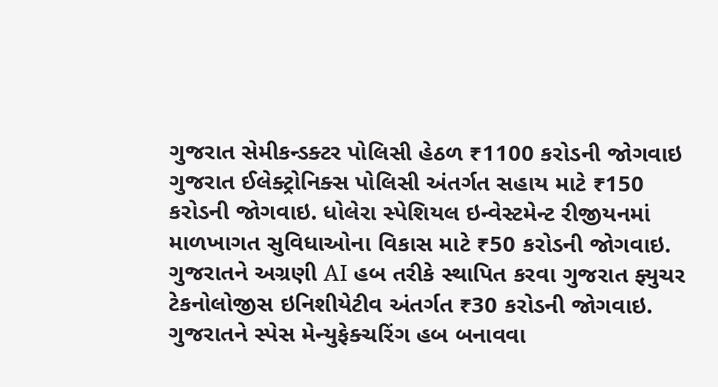ગુજરાત સેમીકન્ડક્ટર પોલિસી હેઠળ ₹1100 કરોડની જોગવાઇ ગુજરાત ઈલેક્ટ્રોનિક્સ પોલિસી અંતર્ગત સહાય માટે ₹150 કરોડની જોગવાઇ. ધોલેરા સ્પેશિયલ ઇન્વેસ્ટમેન્ટ રીજીયનમાં માળખાગત સુવિધાઓના વિકાસ માટે ₹50 કરોડની જોગવાઇ. ગુજરાતને અગ્રણી AI હબ તરીકે સ્થાપિત કરવા ગુજરાત ફ્યુચર ટેકનોલોજીસ ઇનિશીયેટીવ અંતર્ગત ₹30 કરોડની જોગવાઇ. ગુજરાતને સ્પેસ મેન્યુફેક્ચરિંગ હબ બનાવવા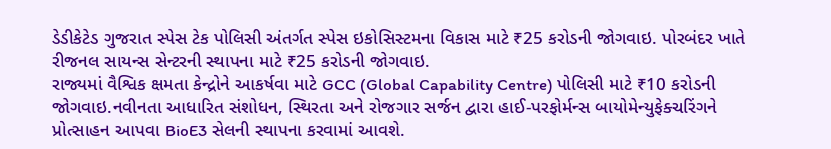ડેડીકેટેડ ગુજરાત સ્પેસ ટેક પોલિસી અંતર્ગત સ્પેસ ઇકોસિસ્ટમના વિકાસ માટે ₹25 કરોડની જોગવાઇ. પોરબંદર ખાતે રીજનલ સાયન્સ સેન્ટરની સ્થાપના માટે ₹25 કરોડની જોગવાઇ.
રાજ્યમાં વૈશ્વિક ક્ષમતા કેન્દ્રોને આકર્ષવા માટે GCC (Global Capability Centre) પોલિસી માટે ₹10 કરોડની જોગવાઇ.નવીનતા આધારિત સંશોધન, સ્થિરતા અને રોજગાર સર્જન દ્વારા હાઈ-પરફોર્મન્સ બાયોમેન્યુફેક્ચરિંગને પ્રોત્સાહન આપવા BioE3 સેલની સ્થાપના કરવામાં આવશે.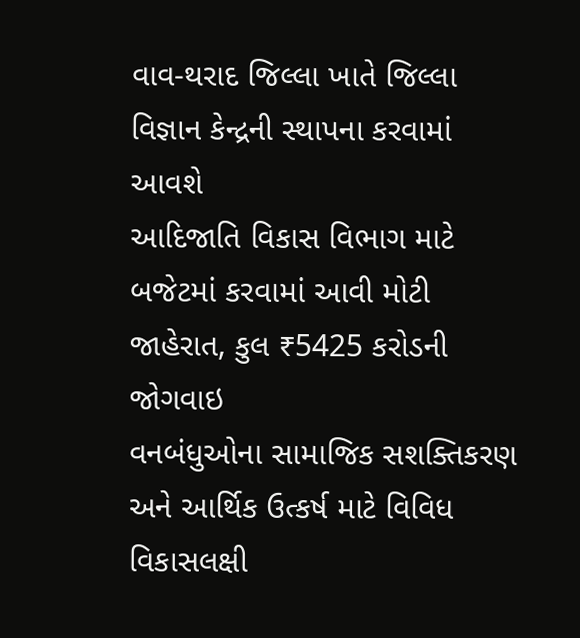વાવ-થરાદ જિલ્લા ખાતે જિલ્લા વિજ્ઞાન કેન્દ્રની સ્થાપના કરવામાં આવશે
આદિજાતિ વિકાસ વિભાગ માટે બજેટમાં કરવામાં આવી મોટી જાહેરાત, કુલ ₹5425 કરોડની જોગવાઇ
વનબંધુઓના સામાજિક સશક્તિકરણ અને આર્થિક ઉત્કર્ષ માટે વિવિધ વિકાસલક્ષી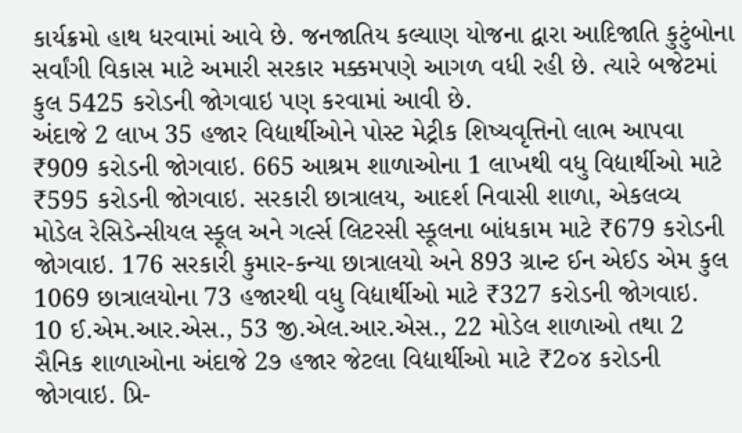કાર્યક્રમો હાથ ધરવામાં આવે છે. જનજાતિય કલ્યાણ યોજના દ્વારા આદિજાતિ કુટુંબોના સર્વાંગી વિકાસ માટે અમારી સરકાર મક્કમપણે આગળ વધી રહી છે. ત્યારે બજેટમાં કુલ 5425 કરોડની જોગવાઇ પણ કરવામાં આવી છે.
અંદાજે 2 લાખ 35 હજાર વિદ્યાર્થીઓને પોસ્ટ મેટ્રીક શિષ્યવૃત્તિનો લાભ આપવા ₹909 કરોડની જોગવાઇ. 665 આશ્રમ શાળાઓના 1 લાખથી વધુ વિદ્યાર્થીઓ માટે ₹595 કરોડની જોગવાઇ. સરકારી છાત્રાલય, આદર્શ નિવાસી શાળા, એકલવ્ય મોડેલ રેસિડેન્સીયલ સ્કૂલ અને ગર્લ્સ લિટરસી સ્કૂલના બાંધકામ માટે ₹679 કરોડની જોગવાઇ. 176 સરકારી કુમાર-કન્યા છાત્રાલયો અને 893 ગ્રાન્ટ ઈન એઈડ એમ કુલ 1069 છાત્રાલયોના 73 હજારથી વધુ વિદ્યાર્થીઓ માટે ₹327 કરોડની જોગવાઇ.
10 ઈ.એમ.આર.એસ., 53 જી.એલ.આર.એસ., 22 મોડેલ શાળાઓ તથા 2 સૈનિક શાળાઓના અંદાજે 2૭ હજાર જેટલા વિદ્યાર્થીઓ માટે ₹2૦૪ કરોડની જોગવાઇ. પ્રિ-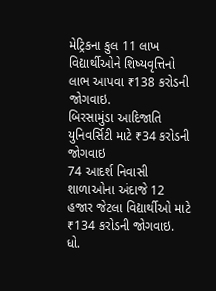મેટ્રિકના કુલ 11 લાખ વિદ્યાર્થીઓને શિષ્યવૃત્તિનો લાભ આપવા ₹138 કરોડની જોગવાઇ.
બિરસામુંડા આદિજાતિ યુનિવર્સિટી માટે ₹34 કરોડની જોગવાઇ
74 આદર્શ નિવાસી શાળાઓના અંદાજે 12 હજાર જેટલા વિદ્યાર્થીઓ માટે ₹134 કરોડની જોગવાઇ. ધો.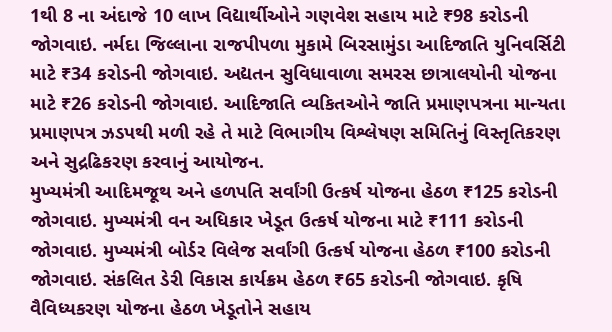1થી 8 ના અંદાજે 10 લાખ વિદ્યાર્થીઓને ગણવેશ સહાય માટે ₹98 કરોડની જોગવાઇ. નર્મદા જિલ્લાના રાજપીપળા મુકામે બિરસામુંડા આદિજાતિ યુનિવર્સિટી માટે ₹34 કરોડની જોગવાઇ. અદ્યતન સુવિધાવાળા સમરસ છાત્રાલયોની યોજના માટે ₹26 કરોડની જોગવાઇ. આદિજાતિ વ્યકિતઓને જાતિ પ્રમાણપત્રના માન્યતા પ્રમાણપત્ર ઝડપથી મળી રહે તે માટે વિભાગીય વિશ્લેષણ સમિતિનું વિસ્તૃતિકરણ અને સુદ્રઢિકરણ કરવાનું આયોજન.
મુખ્યમંત્રી આદિમજૂથ અને હળપતિ સર્વાંગી ઉત્કર્ષ યોજના હેઠળ ₹125 કરોડની જોગવાઇ. મુખ્યમંત્રી વન અધિકાર ખેડૂત ઉત્કર્ષ યોજના માટે ₹111 કરોડની જોગવાઇ. મુખ્યમંત્રી બોર્ડર વિલેજ સર્વાંગી ઉત્કર્ષ યોજના હેઠળ ₹100 કરોડની જોગવાઇ. સંકલિત ડેરી વિકાસ કાર્યક્રમ હેઠળ ₹65 કરોડની જોગવાઇ. કૃષિ વૈવિધ્યકરણ યોજના હેઠળ ખેડૂતોને સહાય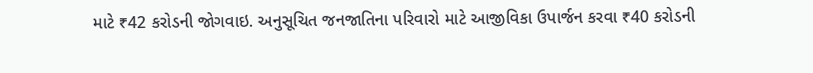માટે ₹42 કરોડની જોગવાઇ. અનુસૂચિત જનજાતિના પરિવારો માટે આજીવિકા ઉપાર્જન કરવા ₹40 કરોડની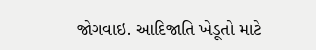જોગવાઇ. આદિજાતિ ખેડૂતો માટે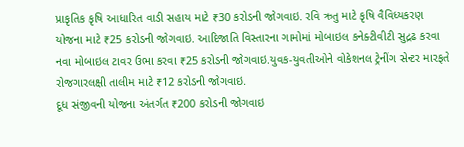પ્રાકૃતિક કૃષિ આધારિત વાડી સહાય માટે ₹30 કરોડની જોગવાઇ. રવિ ઋતુ માટે કૃષિ વૈવિધ્યકરણ યોજના માટે ₹25 કરોડની જોગવાઇ. આદિજાતિ વિસ્તારના ગામોમાં મોબાઇલ કનેક્ટીવીટી સુદ્રઢ કરવા નવા મોબાઇલ ટાવર ઉભા કરવા ₹25 કરોડની જોગવાઇ.યુવક-યુવતીઓને વોકેશનલ ટ્રેનીંગ સેન્ટર મારફતે રોજગારલક્ષી તાલીમ માટે ₹12 કરોડની જોગવાઇ.
દૂધ સંજીવની યોજના અંતર્ગત ₹200 કરોડની જોગવાઇ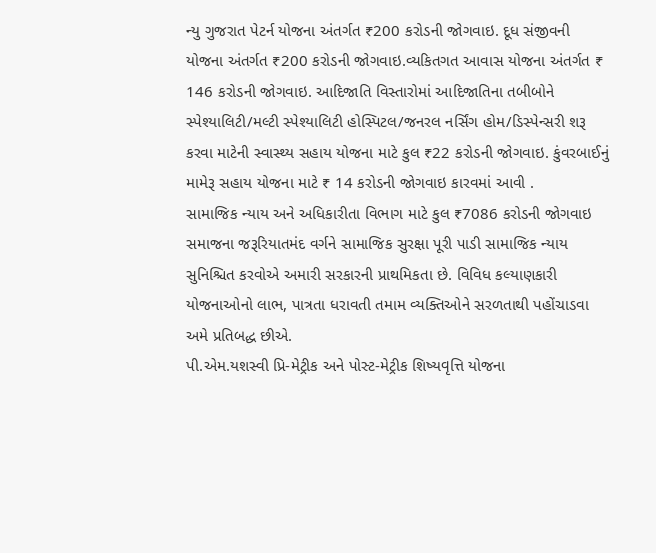ન્યુ ગુજરાત પેટર્ન યોજના અંતર્ગત ₹200 કરોડની જોગવાઇ. દૂધ સંજીવની યોજના અંતર્ગત ₹200 કરોડની જોગવાઇ.વ્યકિતગત આવાસ યોજના અંતર્ગત ₹ 146 કરોડની જોગવાઇ. આદિજાતિ વિસ્તારોમાં આદિજાતિના તબીબોને સ્પેશ્યાલિટી/મલ્ટી સ્પેશ્યાલિટી હોસ્પિટલ/જનરલ નર્સિંગ હોમ/ડિસ્પેન્સરી શરૂ કરવા માટેની સ્વાસ્થ્ય સહાય યોજના માટે કુલ ₹22 કરોડની જોગવાઇ. કુંવરબાઈનું મામેરૂ સહાય યોજના માટે ₹ 14 કરોડની જોગવાઇ કારવમાં આવી .
સામાજિક ન્યાય અને અધિકારીતા વિભાગ માટે કુલ ₹7086 કરોડની જોગવાઇ
સમાજના જરૂરિયાતમંદ વર્ગને સામાજિક સુરક્ષા પૂરી પાડી સામાજિક ન્યાય સુનિશ્ચિત કરવોએ અમારી સરકારની પ્રાથમિકતા છે. વિવિધ કલ્યાણકારી યોજનાઓનો લાભ, પાત્રતા ધરાવતી તમામ વ્યક્તિઓને સરળતાથી પહોંચાડવા અમે પ્રતિબદ્ધ છીએ.
પી.એમ.યશસ્વી પ્રિ-મેટ્રીક અને પોસ્ટ-મેટ્રીક શિષ્યવૃત્તિ યોજના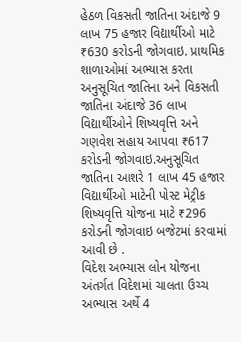હેઠળ વિકસતી જાતિના અંદાજે 9 લાખ 75 હજાર વિદ્યાર્થીઓ માટે ₹630 કરોડની જોગવાઇ. પ્રાથમિક શાળાઓમાં અભ્યાસ કરતા અનુસૂચિત જાતિના અને વિકસતી જાતિના અંદાજે 36 લાખ વિદ્યાર્થીઓને શિષ્યવૃત્તિ અને ગણવેશ સહાય આપવા ₹617 કરોડની જોગવાઇ.અનુસૂચિત જાતિના આશરે 1 લાખ 45 હજાર વિદ્યાર્થીઓ માટેની પોસ્ટ મેટ્રીક શિષ્યવૃત્તિ યોજના માટે ₹296 કરોડની જોગવાઇ બજેટમાં કરવામાં આવી છે .
વિદેશ અભ્યાસ લોન યોજના અંતર્ગત વિદેશમાં ચાલતા ઉચ્ચ અભ્યાસ અર્થે 4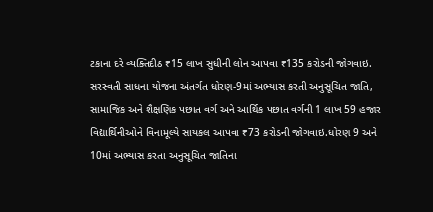ટકાના દરે વ્યક્તિદીઠ ₹15 લાખ સુધીની લોન આપવા ₹135 કરોડની જોગવાઇ. સરસ્વતી સાધના યોજના અંતર્ગત ધોરણ-9માં અભ્યાસ કરતી અનુસૂચિત જાતિ, સામાજિક અને શૈક્ષણિક પછાત વર્ગ અને આર્થિક પછાત વર્ગની 1 લાખ 59 હજાર વિદ્યાર્થિનીઓને વિનામૂલ્યે સાયકલ આપવા ₹73 કરોડની જોગવાઇ.ધોરણ 9 અને 10માં અભ્યાસ કરતા અનુસૂચિત જાતિના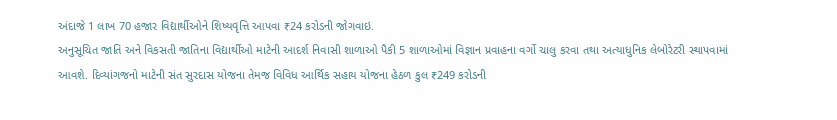અંદાજે 1 લાખ 70 હજાર વિદ્યાર્થીઓને શિષ્યવૃત્તિ આપવા ₹24 કરોડની જોગવાઇ.
અનુસૂચિત જાતિ અને વિકસતી જાતિના વિદ્યાર્થીઓ માટેની આદર્શ નિવાસી શાળાઓ પૈકી 5 શાળાઓમાં વિજ્ઞાન પ્રવાહના વર્ગો ચાલુ કરવા તથા અત્યાધુનિક લેબોરેટરી સ્થાપવામાં આવશે. દિવ્યાંગજનો માટેની સંત સુરદાસ યોજના તેમજ વિવિધ આર્થિક સહાય યોજના હેઠળ કુલ ₹249 કરોડની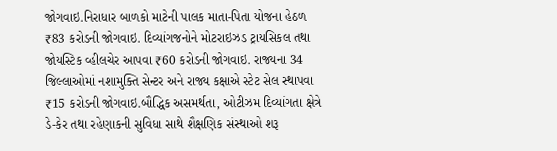જોગવાઇ.નિરાધાર બાળકો માટેની પાલક માતા-પિતા યોજના હેઠળ ₹83 કરોડની જોગવાઇ. દિવ્યાંગજનોને મોટરાઇઝડ ટ્રાયસિકલ તથા જોયસ્ટિક વ્હીલચેર આપવા ₹60 કરોડની જોગવાઇ. રાજ્યના 34 જિલ્લાઓમાં નશામુક્તિ સેન્ટર અને રાજ્ય કક્ષાએ સ્ટેટ સેલ સ્થાપવા ₹15 કરોડની જોગવાઇ.બૌદ્ધિક અસમર્થતા, ઓટીઝમ દિવ્યાંગતા ક્ષેત્રે ડે-કેર તથા રહેણાકની સુવિધા સાથે શૈક્ષણિક સંસ્થાઓ શરૂ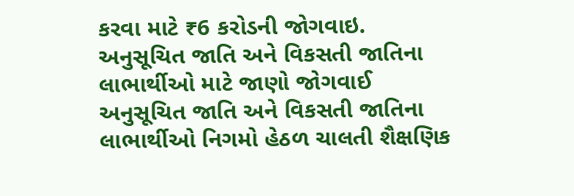કરવા માટે ₹6 કરોડની જોગવાઇ.
અનુસૂચિત જાતિ અને વિકસતી જાતિના લાભાર્થીઓ માટે જાણો જોગવાઈ
અનુસૂચિત જાતિ અને વિકસતી જાતિના લાભાર્થીઓ નિગમો હેઠળ ચાલતી શૈક્ષણિક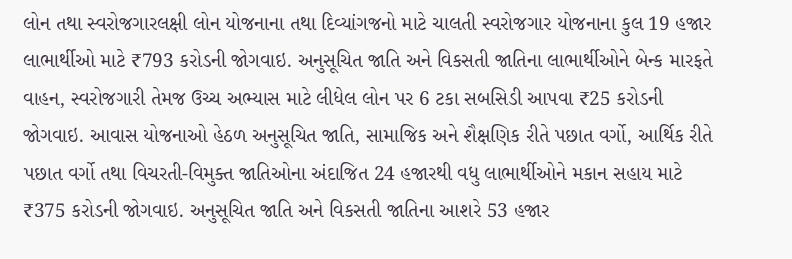લોન તથા સ્વરોજગારલક્ષી લોન યોજનાના તથા દિવ્યાંગજનો માટે ચાલતી સ્વરોજગાર યોજનાના કુલ 19 હજાર લાભાર્થીઓ માટે ₹793 કરોડની જોગવાઇ. અનુસૂચિત જાતિ અને વિકસતી જાતિના લાભાર્થીઓને બેન્ક મારફતે વાહન, સ્વરોજગારી તેમજ ઉચ્ચ અભ્યાસ માટે લીધેલ લોન પર 6 ટકા સબસિડી આપવા ₹25 કરોડની જોગવાઇ. આવાસ યોજનાઓ હેઠળ અનુસૂચિત જાતિ, સામાજિક અને શૈક્ષણિક રીતે પછાત વર્ગો, આર્થિક રીતે પછાત વર્ગો તથા વિચરતી-વિમુક્ત જાતિઓના અંદાજિત 24 હજારથી વધુ લાભાર્થીઓને મકાન સહાય માટે ₹375 કરોડની જોગવાઇ. અનુસૂચિત જાતિ અને વિકસતી જાતિના આશરે 53 હજાર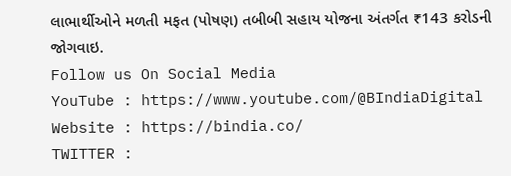લાભાર્થીઓને મળતી મફત (પોષણ) તબીબી સહાય યોજના અંતર્ગત ₹143 કરોડની જોગવાઇ.
Follow us On Social Media
YouTube : https://www.youtube.com/@BIndiaDigital
Website : https://bindia.co/
TWITTER :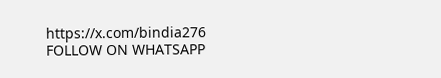https://x.com/bindia276
FOLLOW ON WHATSAPP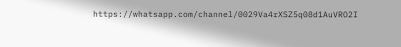https://whatsapp.com/channel/0029Va4rXSZ5q08d1AuVRO2I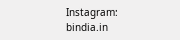Instagram: bindia.in